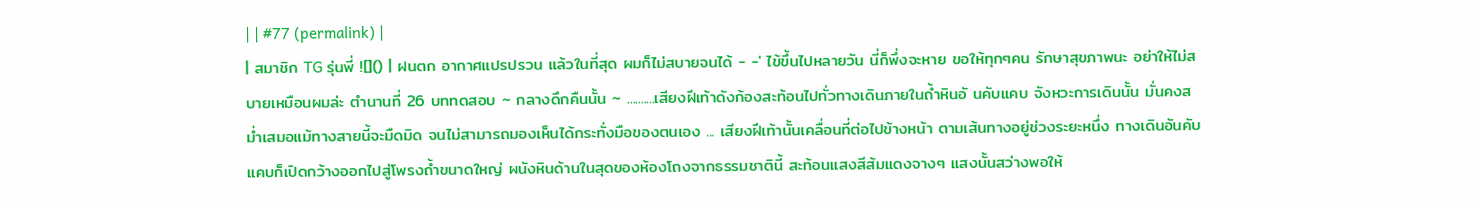| | #77 (permalink) |
| สมาชิก TG รุ่นพี่ ![]() | ฝนตก อากาศแปรปรวน แล้วในที่สุด ผมก็ไม่สบายจนได้ - -' ไข้ขึ้นไปหลายวัน นี่ก็พึ่งจะหาย ขอให้ทุกๆคน รักษาสุขภาพนะ อย่าให้ไม่สบายเหมือนผมล่ะ ตำนานที่ 26 บททดสอบ ~ กลางดึกคืนนั้น ~ ..........เสียงฝีเท้าดังก้องสะท้อนไปทั่วทางเดินภายในถ้ำหินอั นคับแคบ จังหวะการเดินนั้น มั่นคงสม่ำเสมอแม้ทางสายนี้จะมืดมิด จนไม่สามารถมองเห็นได้กระทั่งมือของตนเอง ... เสียงฝีเท้านั้นเคลื่อนที่ต่อไปข้างหน้า ตามเส้นทางอยู่ช่วงระยะหนึ่ง ทางเดินอันคับแคบก็เปิดกว้างออกไปสู่โพรงถ้ำขนาดใหญ่ ผนังหินด้านในสุดของห้องโถงจากธรรมชาตินี้ สะท้อนแสงสีส้มแดงจางๆ แสงนั้นสว่างพอให้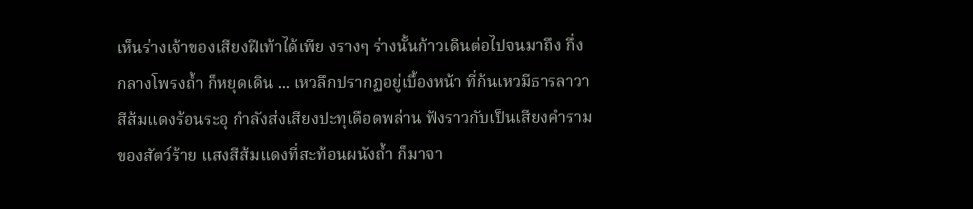เห็นร่างเจ้าของเสียงฝีเท้าได้เพีย งรางๆ ร่างนั้นก้าวเดินต่อไปจนมาถึง กึ่งกลางโพรงถ้ำ ก็หยุดเดิน ... เหวลึกปรากฏอยู่เบื้องหน้า ที่ก้นเหวมีธารลาวาสีส้มแดงร้อนระอุ กำลังส่งเสียงปะทุเดือดพล่าน ฟังราวกับเป็นเสียงคำรามของสัตว์ร้าย แสงสีส้มแดงที่สะท้อนผนังถ้ำ ก็มาจา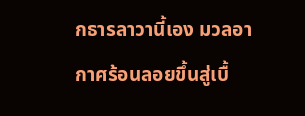กธารลาวานี้เอง มวลอากาศร้อนลอยขึ้นสู่เบื้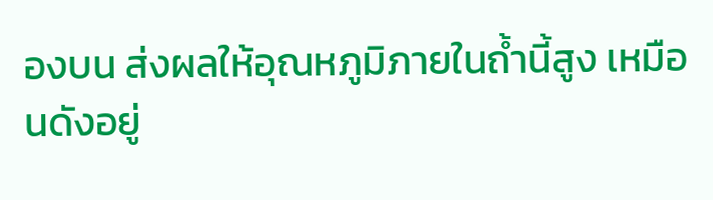องบน ส่งผลให้อุณหภูมิภายในถ้ำนี้สูง เหมือนดังอยู่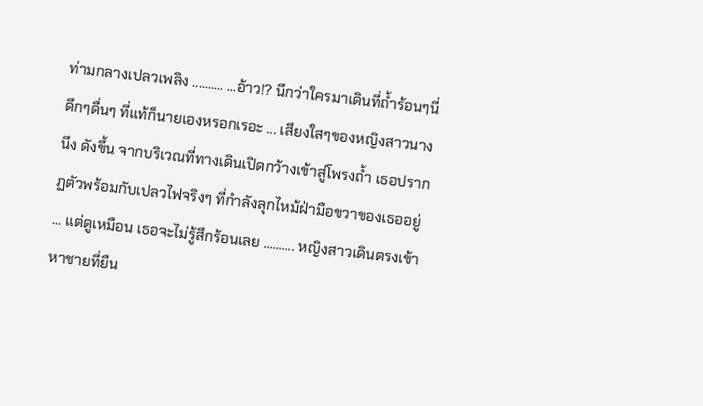ท่ามกลางเปลวเพลิง .......... ...อ้าว!? นึกว่าใครมาเดินที่ถ้ำร้อนๆนี่ดึกๆดื่นๆ ที่แท้ก็นายเองหรอกเรอะ ... เสียงใสๆของหญิงสาวนางนึง ดังขึ้น จากบริเวณที่ทางเดินเปิดกว้างเข้าสู่โพรงถ้ำ เธอปรากฏตัวพร้อมกับเปลวไฟจริงๆ ที่กำลังลุกไหม้ฝ่ามือขวาของเธออยู่ ... แต่ดูเหมือน เธอจะไม่รู้สึกร้อนเลย .......... หญิงสาวเดินตรงเข้าหาชายที่ยืน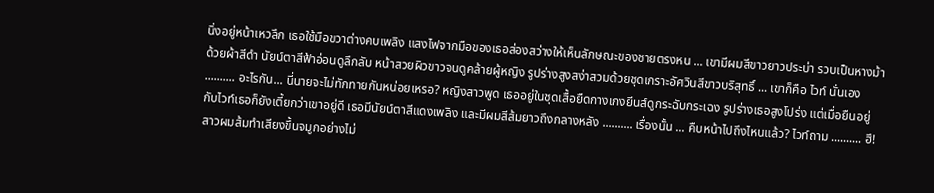นิ่งอยู่หน้าเหวลึก เธอใช้มือขวาต่างคบเพลิง แสงไฟจากมือของเธอส่องสว่างให้เห็นลักษณะของชายตรงหน ... เขามีผมสีขาวยาวประบ่า รวบเป็นหางม้าด้วยผ้าสีดำ นัยน์ตาสีฟ้าอ่อนดูลึกลับ หน้าสวยผิวขาวจนดูคล้ายผู้หญิง รูปร่างสูงสง่าสวมด้วยชุดเกราะอัศวินสีขาวบริสุทธิ์ ... เขาก็คือ ไวท์ นั่นเอง .......... อะไรกัน... นี่นายจะไม่ทักทายกันหน่อยเหรอ? หญิงสาวพูด เธออยู่ในชุดเสื้อยืดกางเกงยีนส์ดูกระฉับกระเฉง รูปร่างเธอสูงโปร่ง แต่เมื่อยืนอยู่กับไวท์เธอก็ยังเตี้ยกว่าเขาอยู่ดี เธอมีนัยน์ตาสีแดงเพลิง และมีผมสีส้มยาวถึงกลางหลัง .......... เรื่องนั้น ... คืบหน้าไปถึงไหนแล้ว? ไวท์ถาม .......... ฮึ! สาวผมส้มทำเสียงขึ้นจมูกอย่างไม่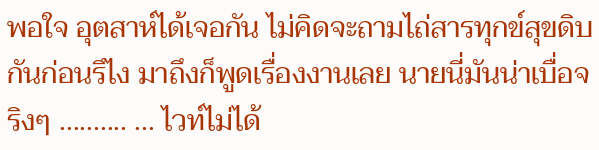พอใจ อุตสาห์ได้เจอกัน ไม่คิดจะถามไถ่สารทุกข์สุขดิบกันก่อนรึไง มาถึงก็พูดเรื่องงานเลย นายนี่มันน่าเบื่อจริงๆ .......... ... ไวท์ไม่ได้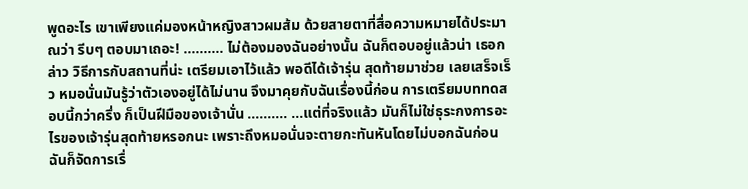พูดอะไร เขาเพียงแค่มองหน้าหญิงสาวผมส้ม ด้วยสายตาที่สื่อความหมายได้ประมาณว่า รีบๆ ตอบมาเถอะ! .......... ไม่ต้องมองฉันอย่างนั้น ฉันก็ตอบอยู่แล้วน่า เธอกล่าว วิธีการกับสถานที่น่ะ เตรียมเอาไว้แล้ว พอดีได้เจ้ารุ่น สุดท้ายมาช่วย เลยเสร็จเร็ว หมอนั่นมันรู้ว่าตัวเองอยู่ได้ไม่นาน จึงมาคุยกับฉันเรื่องนี้ก่อน การเตรียมบททดสอบนี้กว่าครึ่ง ก็เป็นฝีมือของเจ้านั่น .......... ...แต่ที่จริงแล้ว มันก็ไม่ใช่ธุระกงการอะไรของเจ้ารุ่นสุดท้ายหรอกนะ เพราะถึงหมอนั่นจะตายกะทันหันโดยไม่บอกฉันก่อน ฉันก็จัดการเรื่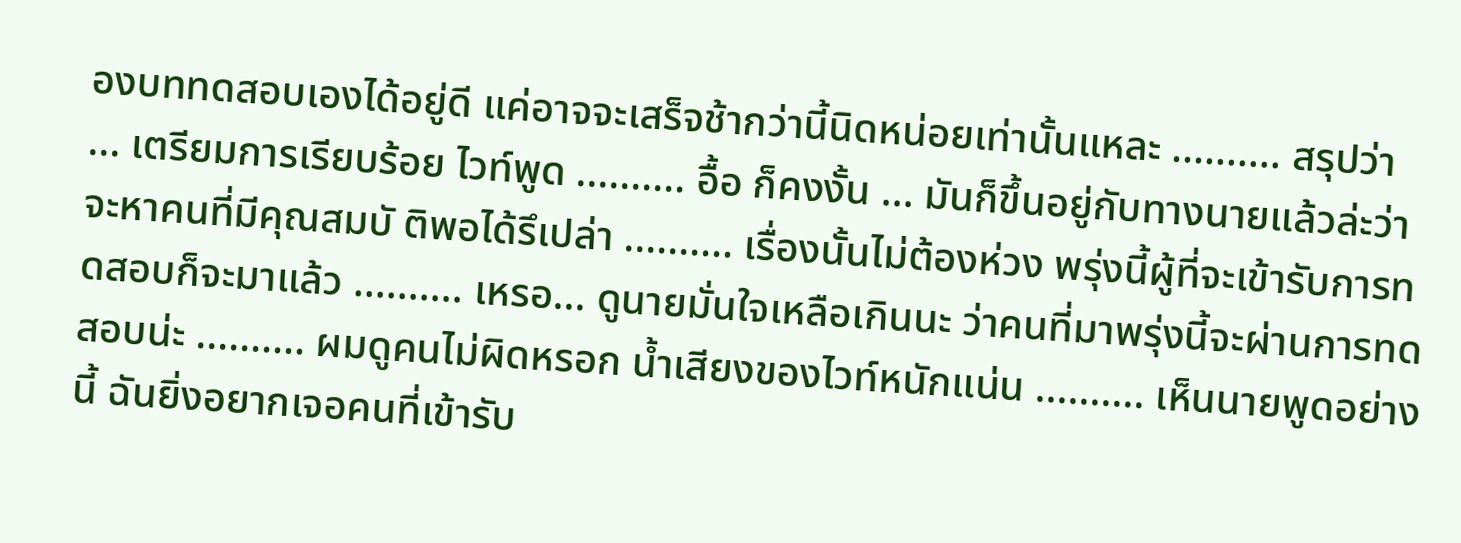องบททดสอบเองได้อยู่ดี แค่อาจจะเสร็จช้ากว่านี้นิดหน่อยเท่านั้นแหละ .......... สรุปว่า ... เตรียมการเรียบร้อย ไวท์พูด .......... อื้อ ก็คงงั้น ... มันก็ขึ้นอยู่กับทางนายแล้วล่ะว่าจะหาคนที่มีคุณสมบั ติพอได้รึเปล่า .......... เรื่องนั้นไม่ต้องห่วง พรุ่งนี้ผู้ที่จะเข้ารับการทดสอบก็จะมาแล้ว .......... เหรอ... ดูนายมั่นใจเหลือเกินนะ ว่าคนที่มาพรุ่งนี้จะผ่านการทดสอบน่ะ .......... ผมดูคนไม่ผิดหรอก น้ำเสียงของไวท์หนักแน่น .......... เห็นนายพูดอย่างนี้ ฉันยิ่งอยากเจอคนที่เข้ารับ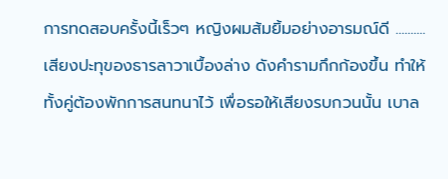การทดสอบครั้งนี้เร็วๆ หญิงผมส้มยิ้มอย่างอารมณ์ดี .......... เสียงปะทุของธารลาวาเบื้องล่าง ดังคำรามกึกก้องขึ้น ทำให้ทั้งคู่ต้องพักการสนทนาไว้ เพื่อรอให้เสียงรบกวนนั้น เบาล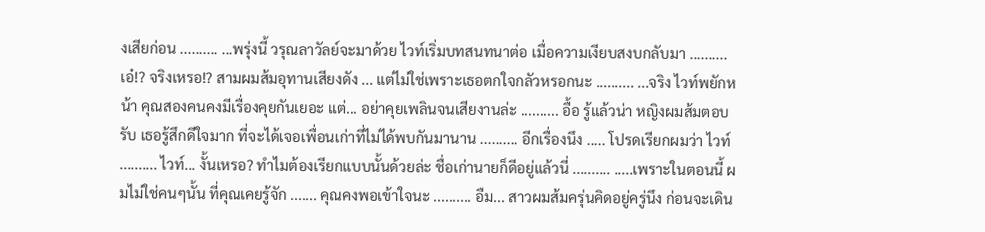งเสียก่อน .......... ...พรุ่งนี้ วรุณลาวัลย์จะมาด้วย ไวท์เริ่มบทสนทนาต่อ เมื่อความเงียบสงบกลับมา .......... เอ๋!? จริงเหรอ!? สามผมส้มอุทานเสียงดัง ... แต่ไม่ใช่เพราะเธอตกใจกลัวหรอกนะ .......... ...จริง ไวท์พยักหน้า คุณสองคนคงมีเรื่องคุยกันเยอะ แต่... อย่าคุยเพลินจนเสียงานล่ะ .......... อื้อ รู้แล้วน่า หญิงผมส้มตอบรับ เธอรู้สึกดีใจมาก ที่จะได้เจอเพื่อนเก่าที่ไม่ได้พบกันมานาน .......... อีกเรื่องนึง ..... โปรดเรียกผมว่า ไวท์ .......... ไวท์... งั้นเหรอ? ทำไมต้องเรียกแบบนั้นด้วยล่ะ ชื่อเก่านายก็ดีอยู่แล้วนี่ .......... .....เพราะในตอนนี้ ผมไม่ใช่คนๆนั้น ที่คุณเคยรู้จัก ....... คุณคงพอเข้าใจนะ .......... อืม... สาวผมส้มครุ่นคิดอยู่ครู่นึง ก่อนจะเดิน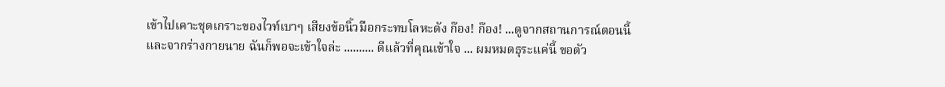เข้าไปเคาะชุดเกราะของไวท์เบาๆ เสียงข้อนิ้วมือกระทบโลหะดัง ก๊อง! ก๊อง! ...ดูจากสถานการณ์ตอนนี้ และจากร่างกายนาย ฉันก็พอจะเข้าใจล่ะ .......... ดีแล้วที่คุณเข้าใจ ... ผมหมดธุระแค่นี้ ขอตัว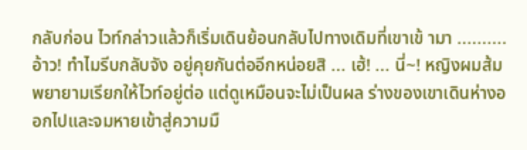กลับก่อน ไวท์กล่าวแล้วก็เริ่มเดินย้อนกลับไปทางเดิมที่เขาเข้ ามา .......... อ้าว! ทำไมรีบกลับจัง อยู่คุยกันต่ออีกหน่อยสิ ... เฮ้! ... นี่~! หญิงผมส้มพยายามเรียกให้ไวท์อยู่ต่อ แต่ดูเหมือนจะไม่เป็นผล ร่างของเขาเดินห่างออกไปและจมหายเข้าสู่ความมื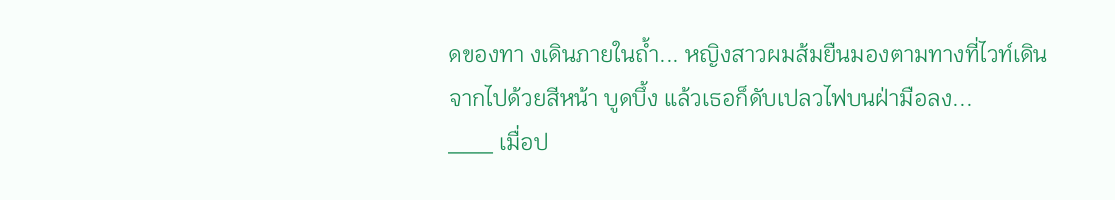ดของทา งเดินภายในถ้ำ... หญิงสาวผมส้มยืนมองตามทางที่ไวท์เดินจากไปด้วยสีหน้า บูดบึ้ง แล้วเธอก็ดับเปลวไฟบนฝ่ามือลง...
___ เมื่อป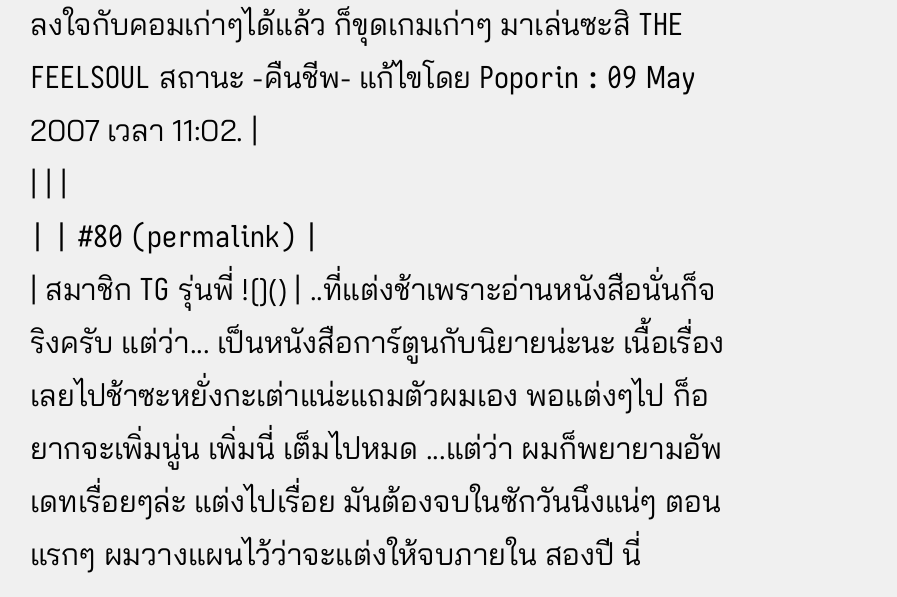ลงใจกับคอมเก่าๆได้แล้ว ก็ขุดเกมเก่าๆ มาเล่นซะสิ THE FEELSOUL สถานะ -คืนชีพ- แก้ไขโดย Poporin : 09 May 2007 เวลา 11:02. |
| | |
| | #80 (permalink) |
| สมาชิก TG รุ่นพี่ ![]() | ..ที่แต่งช้าเพราะอ่านหนังสือนั่นก็จริงครับ แต่ว่า... เป็นหนังสือการ์ตูนกับนิยายน่ะนะ เนื้อเรื่องเลยไปช้าซะหยั่งกะเต่าแน่ะแถมตัวผมเอง พอแต่งๆไป ก็อยากจะเพิ่มนู่น เพิ่มนี่ เต็มไปหมด ...แต่ว่า ผมก็พยายามอัพเดทเรื่อยๆล่ะ แต่งไปเรื่อย มันต้องจบในซักวันนึงแน่ๆ ตอนแรกๆ ผมวางแผนไว้ว่าจะแต่งให้จบภายใน สองปี นี่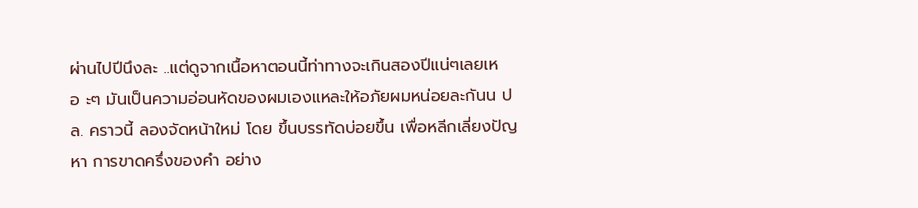ผ่านไปปีนึงละ ..แต่ดูจากเนื้อหาตอนนี้ท่าทางจะเกินสองปีแน่ๆเลยเหอ ะๆ มันเป็นความอ่อนหัดของผมเองแหละให้อภัยผมหน่อยละกันน ปล. คราวนี้ ลองจัดหน้าใหม่ โดย ขึ้นบรรทัดบ่อยขึ้น เพื่อหลีกเลี่ยงปัญหา การขาดครึ่งของคำ อย่าง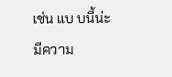เช่น แบ บนี้น่ะ มีความ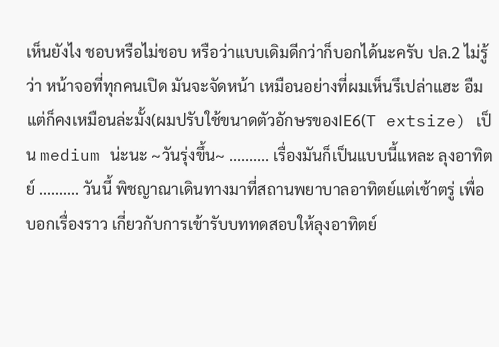เห็นยังไง ชอบหรือไม่ชอบ หรือว่าแบบเดิมดีกว่าก็บอกได้นะครับ ปล.2 ไม่รู้ว่า หน้าจอที่ทุกคนเปิด มันจะจัดหน้า เหมือนอย่างที่ผมเห็นรึเปล่าแฮะ อืม แต่ก็คงเหมือนล่ะมั้ง(ผมปรับใช้ขนาดตัวอักษรของIE6(T extsize) เป็น medium น่ะนะ ~วันรุ่งขึ้น~ .......... เรื่องมันก็เป็นแบบนี้แหละ ลุงอาทิตย์ .......... วันนี้ พิชญาณาเดินทางมาที่สถานพยาบาลอาทิตย์แต่เช้าตรู่ เพื่อบอกเรื่องราว เกี่ยวกับการเข้ารับบททดสอบให้ลุงอาทิตย์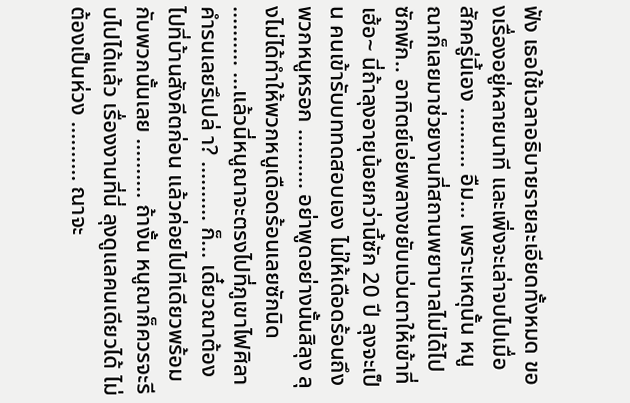ฟัง เธอใช้เวลาอธิบายรายละเอียดทั้งหมด ของเรื่องอยู่หลายนาที และเพิ่งจะเล่าจบไปเมื่อสักครู่นี้เอง .......... อืม... เพราะเหตุนั้น หนูณาก็เลยมาช่วยงานที่สถานพยาบาลไม่ได้ไปซักพัก.. อาทิตย์เอ่ยพลางขยับแว่นตาให้เข้าที่ เฮ้อ~ นี่ถ้าลุงอายุน้อยกว่านี้ซัก 20 ปี ลุงจะเป็น คนเข้ารับบททดสอบเอง ไม่ให้เดือดร้อนถึงพวกหนูหรอก .......... อย่าพูดอย่างนั้นสิลุง ลุงไม่ได้ทำให้พวกหนูเดือดร้อนเลยซักนิด .......... ...แล้วนี่หนูณาจะตรงไปที่ภูเขาไฟศิลาคำรนเลยรึเปล่ า? .......... ก็... เดี๋ยวณาต้องไปที่บ้านสังคีตก่อน แล้วค่อยไปทีเดียวพร้อมกับพวกนั้นเลย .......... ถ้างั้น หนูณาก็ควรจะรีบไปได้แล้ว เรื่องงานที่นี่ ลุงดูแลคนเดียวได้ ไม่ต้องเป็นห่วง .......... ณาจะ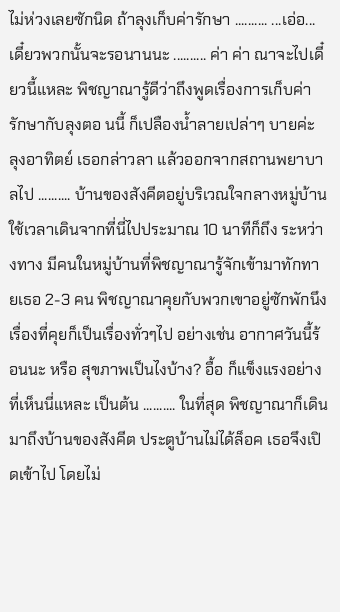ไม่ห่วงเลยซักนิด ถ้าลุงเก็บค่ารักษา .......... ...เอ่อ... เดี๋ยวพวกนั้นจะรอนานนะ .......... ค่า ค่า ณาจะไปเดี๋ยวนี้แหละ พิชญาณารู้ดีว่าถึงพูดเรื่องการเก็บค่ารักษากับลุงตอ นนี้ ก็เปลืองน้ำลายเปล่าๆ บายค่ะ ลุงอาทิตย์ เธอกล่าวลา แล้วออกจากสถานพยาบาลไป .......... บ้านของสังคีตอยู่บริเวณใจกลางหมู่บ้าน ใช้เวลาเดินจากที่นี่ไปประมาณ 10 นาทีก็ถึง ระหว่างทาง มีคนในหมู่บ้านที่พิชญาณารู้จักเข้ามาทักทายเธอ 2-3 คน พิชญาณาคุยกับพวกเขาอยู่ซักพักนึง เรื่องที่คุยก็เป็นเรื่องทั่วๆไป อย่างเช่น อากาศวันนี้ร้อนนะ หรือ สุขภาพเป็นไงบ้าง? อื้อ ก็แข็งแรงอย่างที่เห็นนี่แหละ เป็นต้น .......... ในที่สุด พิชญาณาก็เดินมาถึงบ้านของสังคีต ประตูบ้านไม่ได้ล็อค เธอจึงเปิดเข้าไป โดยไม่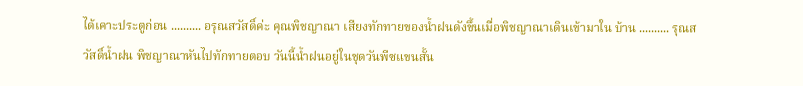ได้เคาะประตูก่อน .......... อรุณสวัสดิ์ค่ะ คุณพิชญาณา เสียงทักทายของน้ำฝนดังขึ้นเมื่อพิชญาณาเดินเข้ามาใน บ้าน .......... รุณสวัสดิ์น้ำฝน พิชญาณาหันไปทักทายตอบ วันนี้น้ำฝนอยู่ในชุดวันพีซแขนสั้น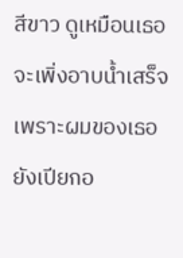สีขาว ดูเหมือนเธอจะเพิ่งอาบน้ำเสร็จ เพราะผมของเธอยังเปียกอ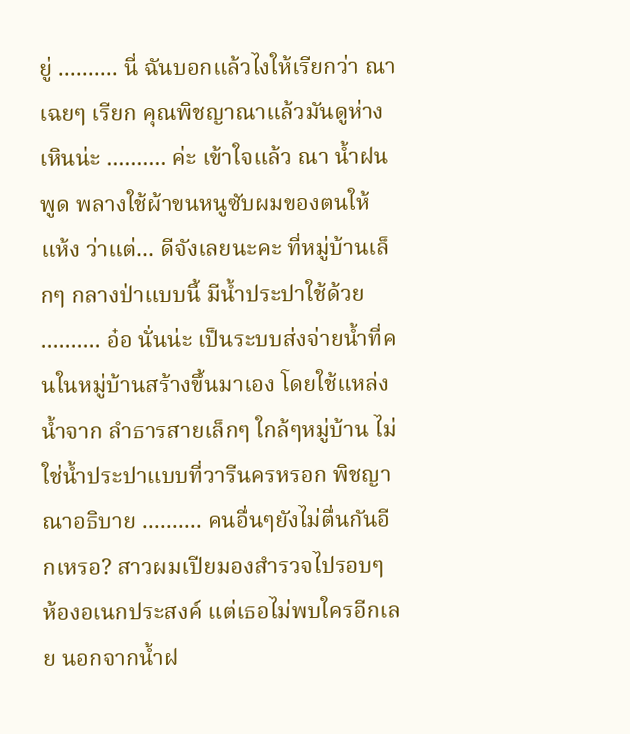ยู่ .......... นี่ ฉันบอกแล้วไงให้เรียกว่า ณา เฉยๆ เรียก คุณพิชญาณาแล้วมันดูห่างเหินน่ะ .......... ค่ะ เข้าใจแล้ว ณา น้ำฝนพูด พลางใช้ผ้าขนหนูซับผมของตนให้แห้ง ว่าแต่... ดีจังเลยนะคะ ที่หมู่บ้านเล็กๆ กลางป่าแบบนี้ มีน้ำประปาใช้ด้วย .......... อ๋อ นั่นน่ะ เป็นระบบส่งจ่ายน้ำที่คนในหมู่บ้านสร้างขึ้นมาเอง โดยใช้แหล่งน้ำจาก ลำธารสายเล็กๆ ใกล้ๆหมู่บ้าน ไม่ใช่น้ำประปาแบบที่วารีนครหรอก พิชญาณาอธิบาย .......... คนอื่นๆยังไม่ตื่นกันอีกเหรอ? สาวผมเปียมองสำรวจไปรอบๆ ห้องอเนกประสงค์ แต่เธอไม่พบใครอีกเลย นอกจากน้ำฝ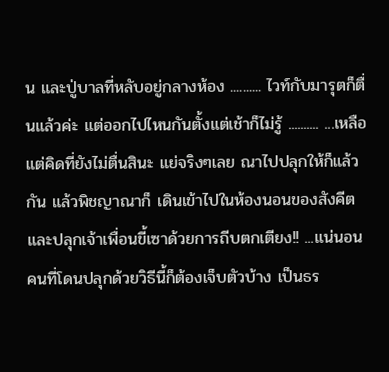น และปู่บาลที่หลับอยู่กลางห้อง .......... ไวท์กับมารุตก็ตื่นแล้วค่ะ แต่ออกไปไหนกันตั้งแต่เช้าก็ไม่รู้ .......... ...เหลือแต่คิดที่ยังไม่ตื่นสินะ แย่จริงๆเลย ณาไปปลุกให้ก็แล้วกัน แล้วพิชญาณาก็ เดินเข้าไปในห้องนอนของสังคีต และปลุกเจ้าเพื่อนขี้เซาด้วยการถีบตกเตียง!! ...แน่นอน คนที่โดนปลุกด้วยวิธีนี้ก็ต้องเจ็บตัวบ้าง เป็นธร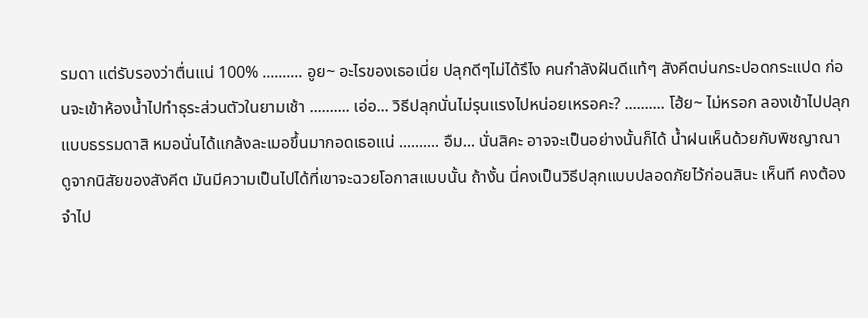รมดา แต่รับรองว่าตื่นแน่ 100% .......... อูย~ อะไรของเธอเนี่ย ปลุกดีๆไม่ได้รึไง คนกำลังฝันดีแท้ๆ สังคีตบ่นกระปอดกระแปด ก่อนจะเข้าห้องน้ำไปทำธุระส่วนตัวในยามเช้า .......... เอ่อ... วิธีปลุกนั่นไม่รุนแรงไปหน่อยเหรอคะ? .......... โฮ้ย~ ไม่หรอก ลองเข้าไปปลุกแบบธรรมดาสิ หมอนั่นได้แกล้งละเมอขึ้นมากอดเธอแน่ .......... อืม... นั่นสิคะ อาจจะเป็นอย่างนั้นก็ได้ น้ำฝนเห็นด้วยกับพิชญาณา ดูจากนิสัยของสังคีต มันมีความเป็นไปได้ที่เขาจะฉวยโอกาสแบบนั้น ถ้างั้น นี่คงเป็นวิธีปลุกแบบปลอดภัยไว้ก่อนสินะ เห็นที คงต้องจำไป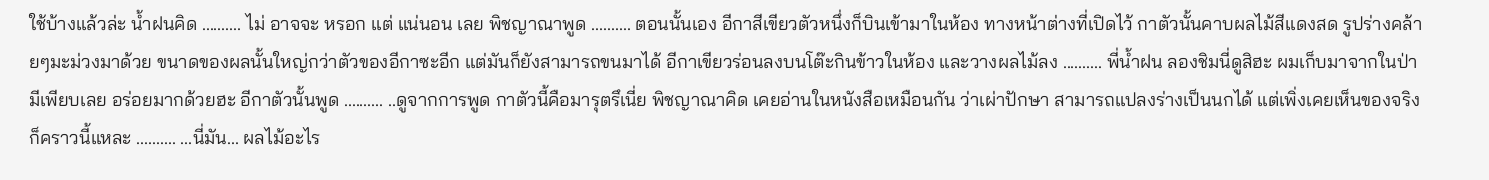ใช้บ้างแล้วล่ะ น้ำฝนคิด .......... ไม่ อาจจะ หรอก แต่ แน่นอน เลย พิชญาณาพูด .......... ตอนนั้นเอง อีกาสีเขียวตัวหนึ่งก็บินเข้ามาในห้อง ทางหน้าต่างที่เปิดไว้ กาตัวนั้นคาบผลไม้สีแดงสด รูปร่างคล้ายๆมะม่วงมาด้วย ขนาดของผลนั้นใหญ่กว่าตัวของอีกาซะอีก แต่มันก็ยังสามารถขนมาได้ อีกาเขียวร่อนลงบนโต๊ะกินข้าวในห้อง และวางผลไม้ลง .......... พี่น้ำฝน ลองชิมนี่ดูสิฮะ ผมเก็บมาจากในป่า มีเพียบเลย อร่อยมากด้วยฮะ อีกาตัวนั้นพูด .......... ..ดูจากการพูด กาตัวนี้คือมารุตรึเนี่ย พิชญาณาคิด เคยอ่านในหนังสือเหมือนกัน ว่าเผ่าปักษา สามารถแปลงร่างเป็นนกได้ แต่เพิ่งเคยเห็นของจริงก็คราวนี้แหละ .......... ...นี่มัน... ผลไม้อะไร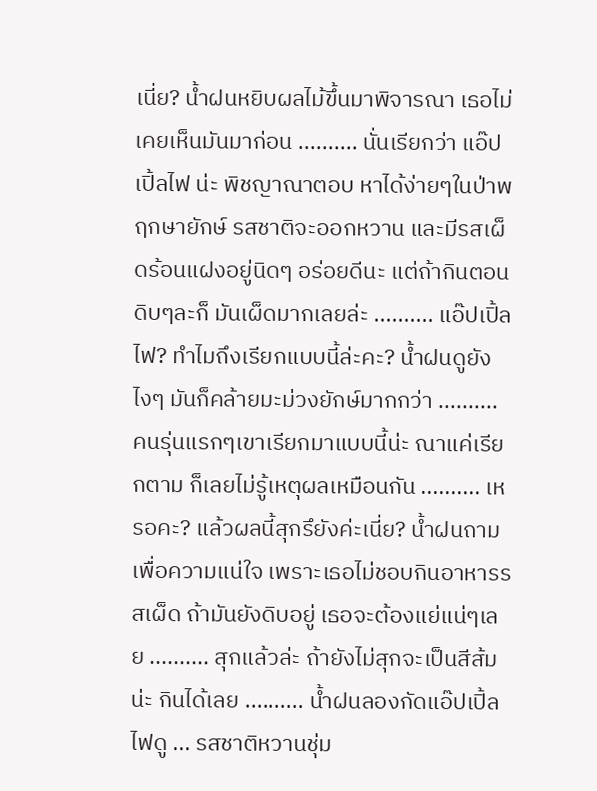เนี่ย? น้ำฝนหยิบผลไม้ขึ้นมาพิจารณา เธอไม่เคยเห็นมันมาก่อน .......... นั่นเรียกว่า แอ๊ปเปิ้ลไฟ น่ะ พิชญาณาตอบ หาได้ง่ายๆในป่าพฤกษายักษ์ รสชาติจะออกหวาน และมีรสเผ็ดร้อนแฝงอยู่นิดๆ อร่อยดีนะ แต่ถ้ากินตอนดิบๆละก็ มันเผ็ดมากเลยล่ะ .......... แอ๊ปเปิ้ลไฟ? ทำไมถึงเรียกแบบนี้ล่ะคะ? น้ำฝนดูยังไงๆ มันก็คล้ายมะม่วงยักษ์มากกว่า .......... คนรุ่นแรกๆเขาเรียกมาแบบนี้น่ะ ณาแค่เรียกตาม ก็เลยไม่รู้เหตุผลเหมือนกัน .......... เหรอคะ? แล้วผลนี้สุกรึยังค่ะเนี่ย? น้ำฝนถามเพื่อความแน่ใจ เพราะเธอไม่ชอบกินอาหารรสเผ็ด ถ้ามันยังดิบอยู่ เธอจะต้องแย่แน่ๆเลย .......... สุกแล้วล่ะ ถ้ายังไม่สุกจะเป็นสีส้มน่ะ กินได้เลย .......... น้ำฝนลองกัดแอ๊ปเปิ้ลไฟดู ... รสชาติหวานชุ่ม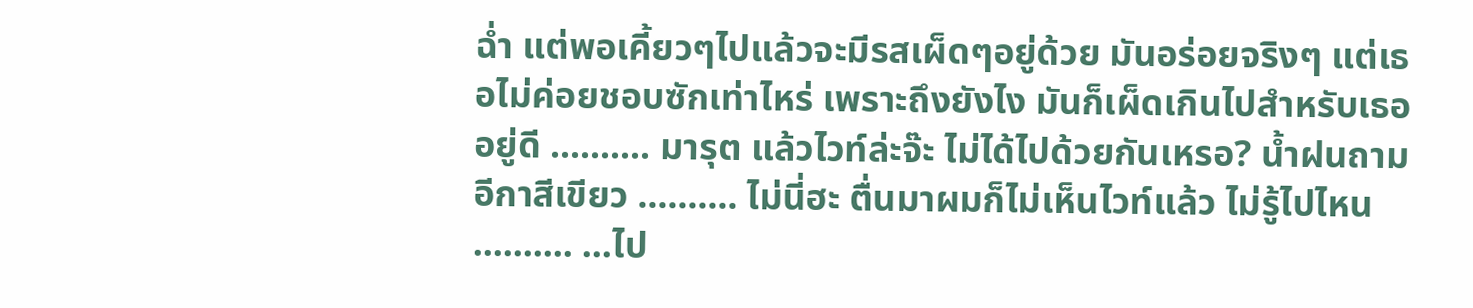ฉ่ำ แต่พอเคี้ยวๆไปแล้วจะมีรสเผ็ดๆอยู่ด้วย มันอร่อยจริงๆ แต่เธอไม่ค่อยชอบซักเท่าไหร่ เพราะถึงยังไง มันก็เผ็ดเกินไปสำหรับเธออยู่ดี .......... มารุต แล้วไวท์ล่ะจ๊ะ ไม่ได้ไปด้วยกันเหรอ? น้ำฝนถามอีกาสีเขียว .......... ไม่นี่ฮะ ตื่นมาผมก็ไม่เห็นไวท์แล้ว ไม่รู้ไปไหน .......... ...ไป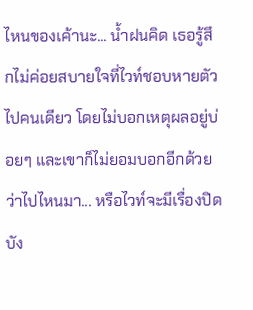ไหนของเค้านะ... น้ำฝนคิด เธอรู้สึกไม่ค่อยสบายใจที่ไวท์ชอบหายตัวไปคนเดียว โดยไม่บอกเหตุผลอยู่บ่อยๆ และเขาก็ไม่ยอมบอกอีกด้วยว่าไปไหนมา... หรือไวท์จะมีเรื่องปิดบัง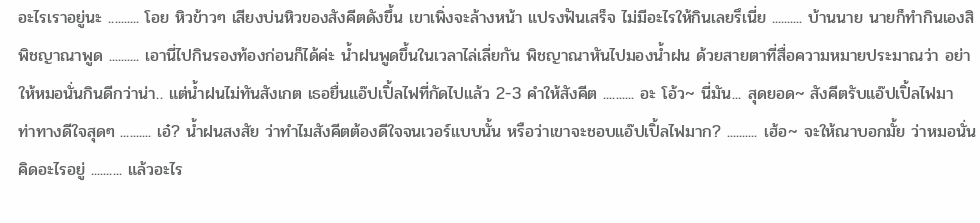อะไรเราอยู่นะ .......... โอย หิวข้าวๆ เสียงบ่นหิวของสังคีตดังขึ้น เขาเพิ่งจะล้างหน้า แปรงฟันเสร็จ ไม่มีอะไรให้กินเลยรึเนี่ย .......... บ้านนาย นายก็ทำกินเองสิ พิชญาณาพูด .......... เอานี่ไปกินรองท้องก่อนก็ได้ค่ะ น้ำฝนพูดขึ้นในเวลาไล่เลี่ยกัน พิชญาณาหันไปมองน้ำฝน ด้วยสายตาที่สื่อความหมายประมาณว่า อย่าให้หมอนั่นกินดีกว่าน่า.. แต่น้ำฝนไม่ทันสังเกต เธอยื่นแอ๊ปเปิ้ลไฟที่กัดไปแล้ว 2-3 คำให้สังคีต .......... อะ โอ้ว~ นี่มัน... สุดยอด~ สังคีตรับแอ๊ปเปิ้ลไฟมา ท่าทางดีใจสุดๆ .......... เอ๋? น้ำฝนสงสัย ว่าทำไมสังคีตต้องดีใจจนเวอร์แบบนั้น หรือว่าเขาจะชอบแอ๊ปเปิ้ลไฟมาก? .......... เฮ้อ~ จะให้ณาบอกมั้ย ว่าหมอนั่นคิดอะไรอยู่ .......... แล้วอะไร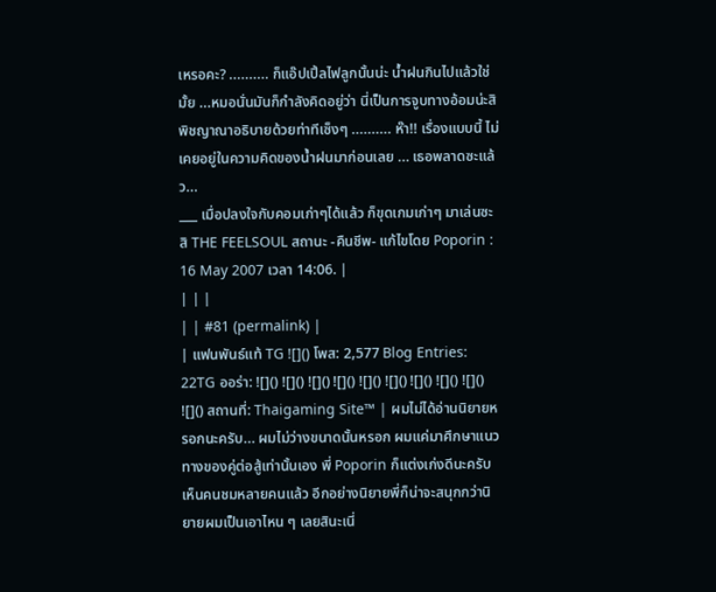เหรอคะ? .......... ก็แอ๊ปเปิ้ลไฟลูกนั้นน่ะ น้ำฝนกินไปแล้วใช่มั้ย ...หมอนั่นมันก็กำลังคิดอยู่ว่า นี่เป็นการจูบทางอ้อมน่ะสิ พิชญาณาอธิบายด้วยท่าทีเซ็งๆ .......... ห๊า!! เรื่องแบบนี้ ไม่เคยอยู่ในความคิดของน้ำฝนมาก่อนเลย ... เธอพลาดซะแล้ว...
___ เมื่อปลงใจกับคอมเก่าๆได้แล้ว ก็ขุดเกมเก่าๆ มาเล่นซะสิ THE FEELSOUL สถานะ -คืนชีพ- แก้ไขโดย Poporin : 16 May 2007 เวลา 14:06. |
| | |
| | #81 (permalink) |
| แฟนพันธ์แท้ TG ![]() โพส: 2,577 Blog Entries: 22TG ออร่า: ![]() ![]() ![]() ![]() ![]() ![]() ![]() ![]() ![]() ![]() สถานที่: Thaigaming Site™ | ผมไม่ได้อ่านนิยายหรอกนะครับ... ผมไม่ว่างขนาดนั้นหรอก ผมแค่มาศึกษาแนวทางของคู่ต่อสู้เท่านั้นเอง พี่ Poporin ก็แต่งเก่งดีนะครับ เห็นคนชมหลายคนแล้ว อีกอย่างนิยายพี่ก็น่าจะสนุกกว่านิยายผมเป็นเอาไหน ๆ เลยสินะเนี่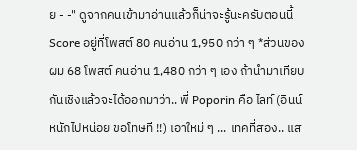ย - -" ดูจากคนเข้ามาอ่านแล้วก็น่าจะรู้นะครับตอนนี้ Score อยู่ที่โพสต์ 80 คนอ่าน 1,950 กว่า ๆ *ส่วนของผม 68 โพสต์ คนอ่าน 1,480 กว่า ๆ เอง ถ้านำมาเทียบกันเชิงแล้วจะได้ออกมาว่า.. พี่ Poporin คือ ไลท์ (อินน์หนักไปหน่อย ขอโทษที !!) เอาใหม่ ๆ ... เทคที่สอง.. แส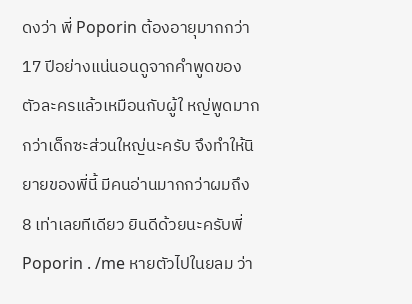ดงว่า พี่ Poporin ต้องอายุมากกว่า 17 ปีอย่างแน่นอนดูจากคำพูดของตัวละครแล้วเหมือนกับผู้ใ หญ่พูดมากกว่าเด็กซะส่วนใหญ่นะครับ จึงทำให้นิยายของพี่นี้ มีคนอ่านมากกว่าผมถึง 8 เท่าเลยทีเดียว ยินดีด้วยนะครับพี่ Poporin . /me หายตัวไปในยลม ว่า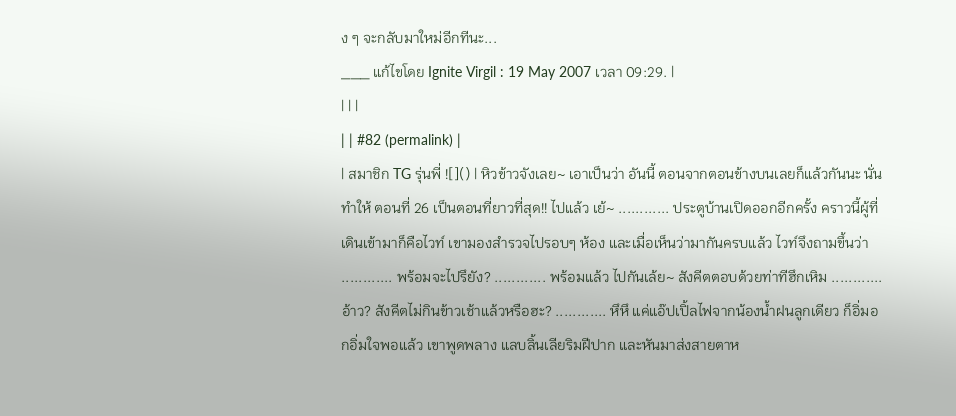ง ๆ จะกลับมาใหม่อีกทีนะ...
___ แก้ไขโดย Ignite Virgil : 19 May 2007 เวลา 09:29. |
| | |
| | #82 (permalink) |
| สมาชิก TG รุ่นพี่ ![]() | หิวข้าวจังเลย~ เอาเป็นว่า อันนี้ ตอนจากตอนข้างบนเลยก็แล้วกันนะ นั่นทำให้ ตอนที่ 26 เป็นตอนที่ยาวที่สุด!! ไปแล้ว เย้~ ............ ประตูบ้านเปิดออกอีกครั้ง คราวนี้ผู้ที่เดินเข้ามาก็คือไวท์ เขามองสำรวจไปรอบๆ ห้อง และเมื่อเห็นว่ามากันครบแล้ว ไวท์จึงถามขึ้นว่า ............ พร้อมจะไปรึยัง? ............ พร้อมแล้ว ไปกันเล้ย~ สังคีตตอบด้วยท่าทีฮึกเหิม ............ อ้าว? สังคีตไม่กินข้าวเช้าแล้วหรือฮะ? ............ หึหึ แค่แอ๊ปเปิ้ลไฟจากน้องน้ำฝนลูกเดียว ก็อิ่มอกอิ่มใจพอแล้ว เขาพูดพลาง แลบลิ้นเลียริมฝีปาก และหันมาส่งสายตาห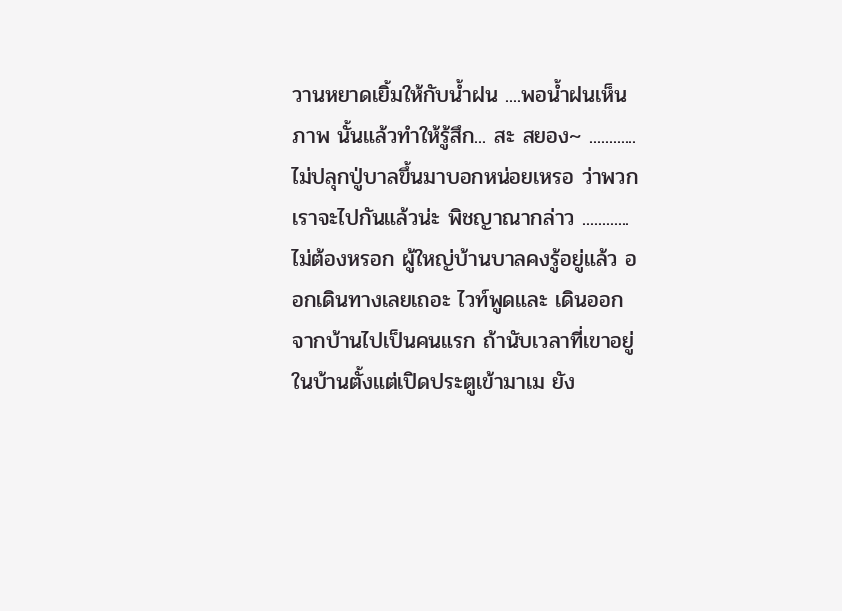วานหยาดเยิ้มให้กับน้ำฝน ....พอน้ำฝนเห็นภาพ นั้นแล้วทำให้รู้สึก... สะ สยอง~ ............ ไม่ปลุกปู่บาลขึ้นมาบอกหน่อยเหรอ ว่าพวกเราจะไปกันแล้วน่ะ พิชญาณากล่าว ............ ไม่ต้องหรอก ผู้ใหญ่บ้านบาลคงรู้อยู่แล้ว ออกเดินทางเลยเถอะ ไวท์พูดและ เดินออกจากบ้านไปเป็นคนแรก ถ้านับเวลาที่เขาอยู่ในบ้านตั้งแต่เปิดประตูเข้ามาเม ยัง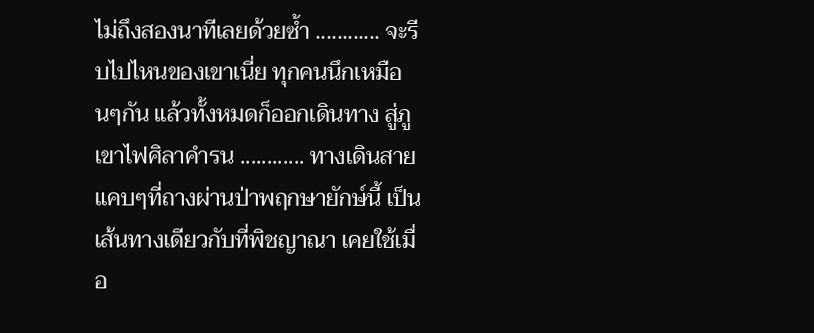ไม่ถึงสองนาทีเลยด้วยซ้ำ ............ จะรีบไปไหนของเขาเนี่ย ทุกคนนึกเหมือนๆกัน แล้วทั้งหมดก็ออกเดินทาง สู่ภูเขาไฟศิลาคำรน ............ ทางเดินสายแคบๆที่ถางผ่านป่าพฤกษายักษ์นี้ เป็นเส้นทางเดียวกับที่พิชญาณา เคยใช้เมื่อ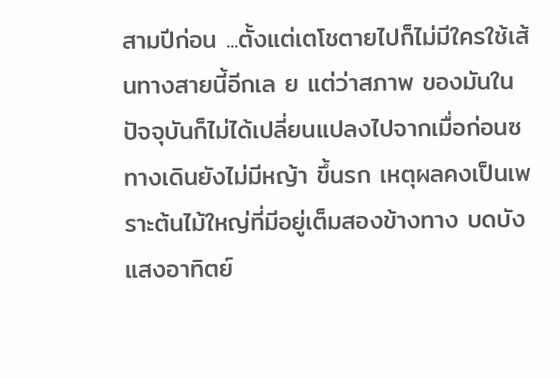สามปีก่อน ...ตั้งแต่เตโชตายไปก็ไม่มีใครใช้เส้นทางสายนี้อีกเล ย แต่ว่าสภาพ ของมันในปัจจุบันก็ไม่ได้เปลี่ยนแปลงไปจากเมื่อก่อนซ ทางเดินยังไม่มีหญ้า ขึ้นรก เหตุผลคงเป็นเพราะต้นไม้ใหญ่ที่มีอยู่เต็มสองข้างทาง บดบังแสงอาทิตย์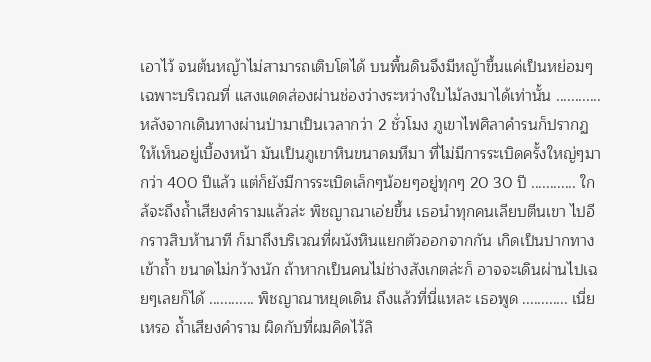เอาไว้ จนต้นหญ้าไม่สามารถเติบโตได้ บนพื้นดินจึงมีหญ้าขึ้นแค่เป็นหย่อมๆ เฉพาะบริเวณที่ แสงแดดส่องผ่านช่องว่างระหว่างใบไม้ลงมาได้เท่านั้น ............ หลังจากเดินทางผ่านป่ามาเป็นเวลากว่า 2 ชั่วโมง ภูเขาไฟศิลาคำรนก็ปรากฏ ให้เห็นอยู่เบื้องหน้า มันเป็นภูเขาหินขนาดมหึมา ที่ไม่มีการระเบิดครั้งใหญ่ๆมากว่า 400 ปีแล้ว แต่ก็ยังมีการระเบิดเล็กๆน้อยๆอยู่ทุกๆ 20 30 ปี ............ ใกล้จะถึงถ้ำเสียงคำรามแล้วล่ะ พิชญาณาเอ่ยขึ้น เธอนำทุกคนเลียบตีนเขา ไปอีกราวสิบห้านาที ก็มาถึงบริเวณที่ผนังหินแยกตัวออกจากกัน เกิดเป็นปากทางเข้าถ้ำ ขนาดไม่กว้างนัก ถ้าหากเป็นคนไม่ช่างสังเกตล่ะก็ อาจจะเดินผ่านไปเฉยๆเลยก็ได้ ............ พิชญาณาหยุดเดิน ถึงแล้วที่นี่แหละ เธอพูด ............ เนี่ยเหรอ ถ้ำเสียงคำราม ผิดกับที่ผมคิดไว้ลิ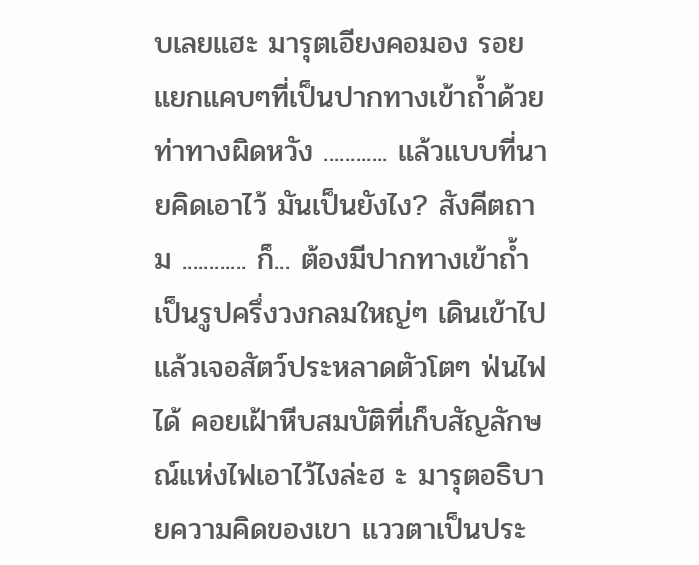บเลยแฮะ มารุตเอียงคอมอง รอยแยกแคบๆที่เป็นปากทางเข้าถ้ำด้วยท่าทางผิดหวัง ............ แล้วแบบที่นายคิดเอาไว้ มันเป็นยังไง? สังคีตถาม ............ ก็... ต้องมีปากทางเข้าถ้ำเป็นรูปครึ่งวงกลมใหญ่ๆ เดินเข้าไปแล้วเจอสัตว์ประหลาดตัวโตๆ ฟ่นไฟได้ คอยเฝ้าหีบสมบัติที่เก็บสัญลักษณ์แห่งไฟเอาไว้ไงล่ะฮ ะ มารุตอธิบายความคิดของเขา แววตาเป็นประ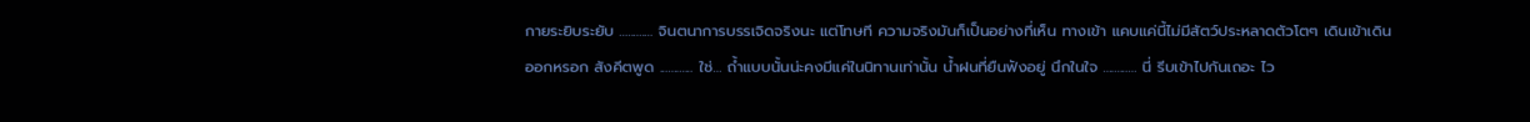กายระยิบระยับ ............ จินตนาการบรรเจิดจริงนะ แต่โทษที ความจริงมันก็เป็นอย่างที่เห็น ทางเข้า แคบแค่นี้ไม่มีสัตว์ประหลาดตัวโตๆ เดินเข้าเดินออกหรอก สังคีตพูด ............ ใช่... ถ้ำแบบนั้นน่ะคงมีแค่ในนิทานเท่านั้น น้ำฝนที่ยืนฟังอยู่ นึกในใจ ............ นี่ รีบเข้าไปกันเถอะ ไว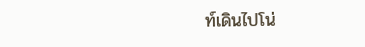ท์เดินไปโน่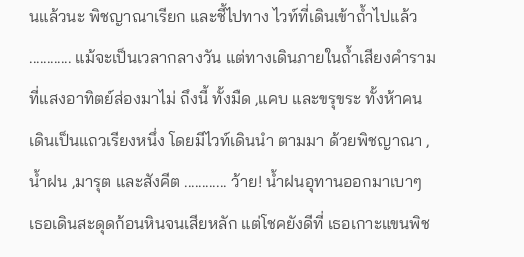นแล้วนะ พิชญาณาเรียก และชี้ไปทาง ไวท์ที่เดินเข้าถ้ำไปแล้ว ............ แม้จะเป็นเวลากลางวัน แต่ทางเดินภายในถ้ำเสียงคำรามที่แสงอาทิตย์ส่องมาไม่ ถึงนี้ ทั้งมืด ,แคบ และขรุขระ ทั้งห้าคนเดินเป็นแถวเรียงหนึ่ง โดยมีไวท์เดินนำ ตามมา ด้วยพิชญาณา ,น้ำฝน ,มารุต และสังคีต ............ ว้าย! น้ำฝนอุทานออกมาเบาๆ เธอเดินสะดุดก้อนหินจนเสียหลัก แต่โชคยังดีที่ เธอเกาะแขนพิช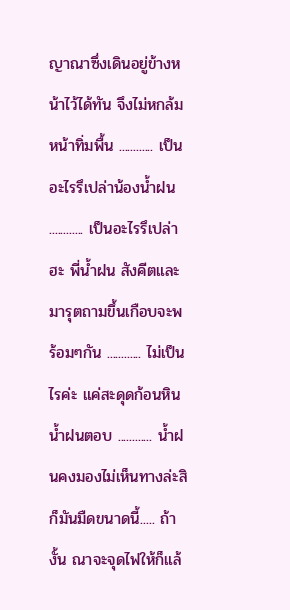ญาณาซึ่งเดินอยู่ข้างหน้าไว้ได้ทัน จึงไม่หกล้มหน้าทิ่มพื้น ............ เป็นอะไรรึเปล่าน้องน้ำฝน ............ เป็นอะไรรึเปล่าฮะ พี่น้ำฝน สังคีตและมารุตถามขึ้นเกือบจะพร้อมๆกัน ............ ไม่เป็นไรค่ะ แค่สะดุดก้อนหิน น้ำฝนตอบ ............ น้ำฝนคงมองไม่เห็นทางล่ะสิ ก็มันมืดขนาดนี้..... ถ้างั้น ณาจะจุดไฟให้ก็แล้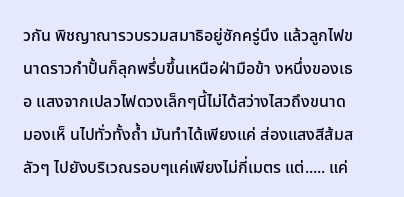วกัน พิชญาณารวบรวมสมาธิอยู่ซักครู่นึง แล้วลูกไฟขนาดราวกำปั้นก็ลุกพรึ่บขึ้นเหนือฝ่ามือข้า งหนึ่งของเธอ แสงจากเปลวไฟดวงเล็กๆนี้ไม่ได้สว่างไสวถึงขนาดมองเห็ นไปทั่วทั้งถ้ำ มันทำได้เพียงแค่ ส่องแสงสีส้มสลัวๆ ไปยังบริเวณรอบๆแค่เพียงไม่กี่เมตร แต่..... แค่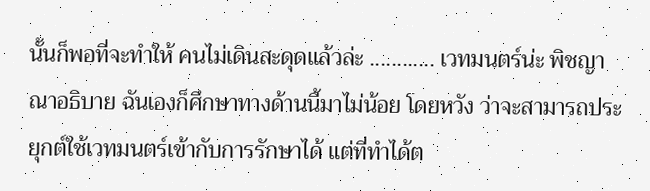นั้นก็พอที่จะทำให้ คนไม่เดินสะดุดแล้วล่ะ ............ เวทมนตร์น่ะ พิชญาณาอธิบาย ฉันเองก็ศึกษาทางด้านนี้มาไม่น้อย โดยหวัง ว่าจะสามารถประยุกต์ใช้เวทมนตร์เข้ากับการรักษาได้ แต่ที่ทำได้ต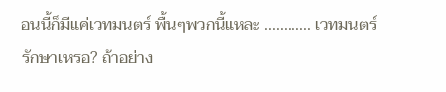อนนี้ก็มีแค่เวทมนตร์ พื้นๆพวกนี้แหละ ............ เวทมนตร์รักษาเหรอ? ถ้าอย่าง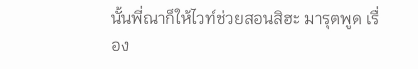นั้นพี่ณาก็ให้ไวท์ช่วยสอนสิฮะ มารุตพูด เรื่อง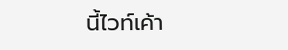นี้ไวท์เค้า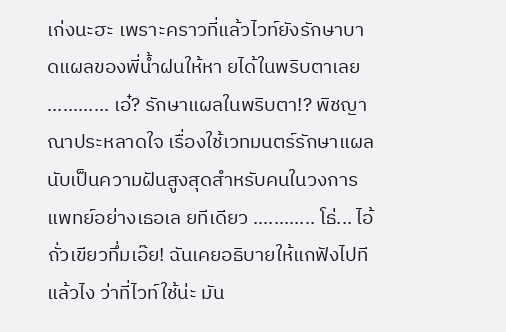เก่งนะฮะ เพราะคราวที่แล้วไวท์ยังรักษาบาดแผลของพี่น้ำฝนให้หา ยได้ในพริบตาเลย ............ เอ๋? รักษาแผลในพริบตา!? พิชญาณาประหลาดใจ เรื่องใช้เวทมนตร์รักษาแผล นับเป็นความฝันสูงสุดสำหรับคนในวงการแพทย์อย่างเธอเล ยทีเดียว ............ โธ่... ไอ้ถั่วเขียวทึ่มเอ๊ย! ฉันเคยอธิบายให้แกฟังไปทีแล้วไง ว่าที่ไวท์ใช้น่ะ มัน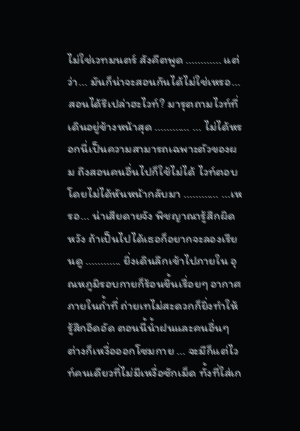ไม่ใช่เวทมนตร์ สังคีตพูด ............ แต่ว่า... มันก็น่าจะสอนกันได้ไม่ใช่เหรอ... สอนได้รึเปล่าฮะไวท์? มารุตถามไวท์ที่เดินอยู่ข้างหน้าสุด ............ ... ไม่ได้หรอกนี่เป็นความสามารถเฉพาะตัวของผม ถึงสอนคนอื่นไปก็ใช้ไม่ได้ ไวท์ตอบโดยไม่ได้หันหน้ากลับมา ............ ...เหรอ... น่าเสียดายจัง พิชญาณารู้สึกผิดหวัง ถ้าเป็นไปได้เธอก็อยากจะลองเรียนดู ............ ยิ่งเดินลึกเข้าไปภายใน อุณหภูมิรอบกายก็ร้อนขึ้นเรื่อยๆ อากาศภายในถ้ำที่ ถ่ายเทไม่สะดวกก็ยิ่งทำให้รู้สึกอึดอัด ตอนนี้น้ำฝนและคนอื่นๆ ต่างก็เหงื่อออกโซมกาย ... จะมีก็แต่ไวท์คนเดียวที่ไม่มีเหงื่อซักเม็ด ทั้งที่ใส่เก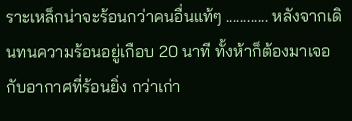ราะเหล็กน่าจะร้อนกว่าคนอื่นแท้ๆ ............ หลังจากเดินทนความร้อนอยู่เกือบ 20 นาที ทั้งห้าก็ต้องมาเจอกับอากาศที่ร้อนยิ่ง กว่าเก่า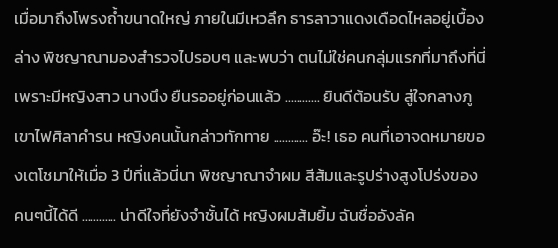เมื่อมาถึงโพรงถ้ำขนาดใหญ่ ภายในมีเหวลึก ธารลาวาแดงเดือดไหลอยู่เบื้องล่าง พิชญาณามองสำรวจไปรอบๆ และพบว่า ตนไม่ใช่คนกลุ่มแรกที่มาถึงที่นี่ เพราะมีหญิงสาว นางนึง ยืนรออยู่ก่อนแล้ว ............ ยินดีต้อนรับ สู่ใจกลางภูเขาไฟศิลาคำรน หญิงคนนั้นกล่าวทักทาย ............ อ๊ะ! เธอ คนที่เอาจดหมายของเตโชมาให้เมื่อ 3 ปีที่แล้วนี่นา พิชญาณาจำผม สีส้มและรูปร่างสูงโปร่งของคนๆนี้ได้ดี ............ น่าดีใจที่ยังจำชั้นได้ หญิงผมส้มยิ้ม ฉันชื่ออังลัค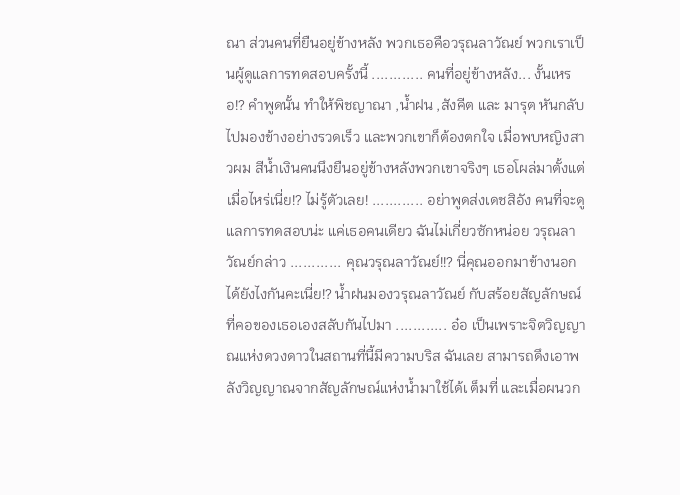ณา ส่วนคนที่ยืนอยู่ข้างหลัง พวกเธอคือวรุณลาวัณย์ พวกเราเป็นผู้ดูแลการทดสอบครั้งนี้ ............ คนที่อยู่ข้างหลัง... งั้นเหรอ!? คำพูดนั้น ทำให้พิชญาณา ,น้ำฝน ,สังคีต และ มารุต หันกลับไปมองข้างอย่างรวดเร็ว และพวกเขาก็ต้องตกใจ เมื่อพบหญิงสาวผม สีน้ำเงินคนนึงยืนอยู่ข้างหลังพวกเขาจริงๆ เธอโผล่มาตั้งแต่เมื่อไหร่เนี่ย!? ไม่รู้ตัวเลย! ............ อย่าพูดส่งเดชสิอัง คนที่จะดูแลการทดสอบน่ะ แค่เธอคนเดียว ฉันไม่เกี่ยวซักหน่อย วรุณลาวัณย์กล่าว ............ คุณวรุณลาวัณย์!!? นี่คุณออกมาข้างนอกได้ยังไงกันคะเนี่ย!? น้ำฝนมองวรุณลาวัณย์ กับสร้อยสัญลักษณ์ที่คอของเธอเองสลับกันไปมา ............ อ๋อ เป็นเพราะจิตวิญญาณแห่งดวงดาวในสถานที่นี้มีความบริส ฉันเลย สามารถดึงเอาพลังวิญญาณจากสัญลักษณ์แห่งน้ำมาใช้ได้เ ต็มที่ และเมื่อผนวก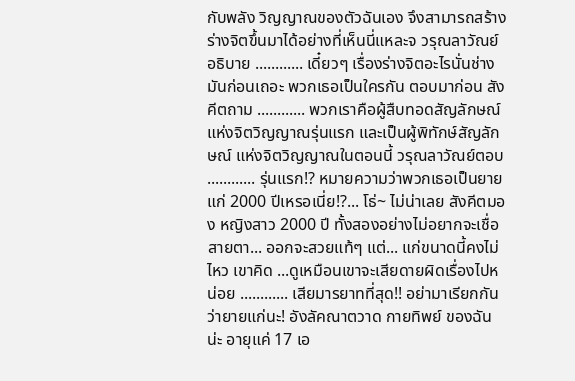กับพลัง วิญญาณของตัวฉันเอง จึงสามารถสร้างร่างจิตขึ้นมาได้อย่างที่เห็นนี่แหละจ วรุณลาวัณย์อธิบาย ............ เดี๋ยวๆ เรื่องร่างจิตอะไรนั่นช่างมันก่อนเถอะ พวกเธอเป็นใครกัน ตอบมาก่อน สังคีตถาม ............ พวกเราคือผู้สืบทอดสัญลักษณ์แห่งจิตวิญญาณรุ่นแรก และเป็นผู้พิทักษ์สัญลักษณ์ แห่งจิตวิญญาณในตอนนี้ วรุณลาวัณย์ตอบ ............ รุ่นแรก!? หมายความว่าพวกเธอเป็นยายแก่ 2000 ปีเหรอเนี่ย!?... โธ่~ ไม่น่าเลย สังคีตมอง หญิงสาว 2000 ปี ทั้งสองอย่างไม่อยากจะเชื่อสายตา... ออกจะสวยแท้ๆ แต่... แก่ขนาดนี้คงไม่ไหว เขาคิด ...ดูเหมือนเขาจะเสียดายผิดเรื่องไปหน่อย ............ เสียมารยาทที่สุด!! อย่ามาเรียกกันว่ายายแก่นะ! อังลัคณาตวาด กายทิพย์ ของฉันน่ะ อายุแค่ 17 เอ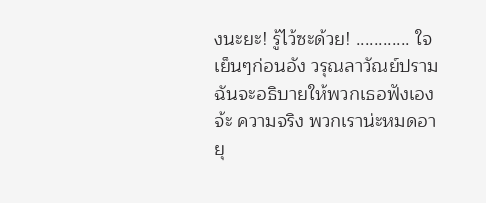งนะยะ! รู้ไว้ซะด้วย! ............ ใจเย็นๆก่อนอัง วรุณลาวัณย์ปราม ฉันจะอธิบายให้พวกเธอฟังเองจ้ะ ความจริง พวกเราน่ะหมดอายุ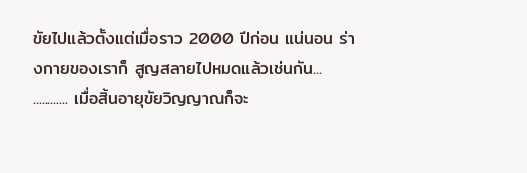ขัยไปแล้วตั้งแต่เมื่อราว 2000 ปีก่อน แน่นอน ร่างกายของเราก็ สูญสลายไปหมดแล้วเช่นกัน... ............ เมื่อสิ้นอายุขัยวิญญาณก็จะ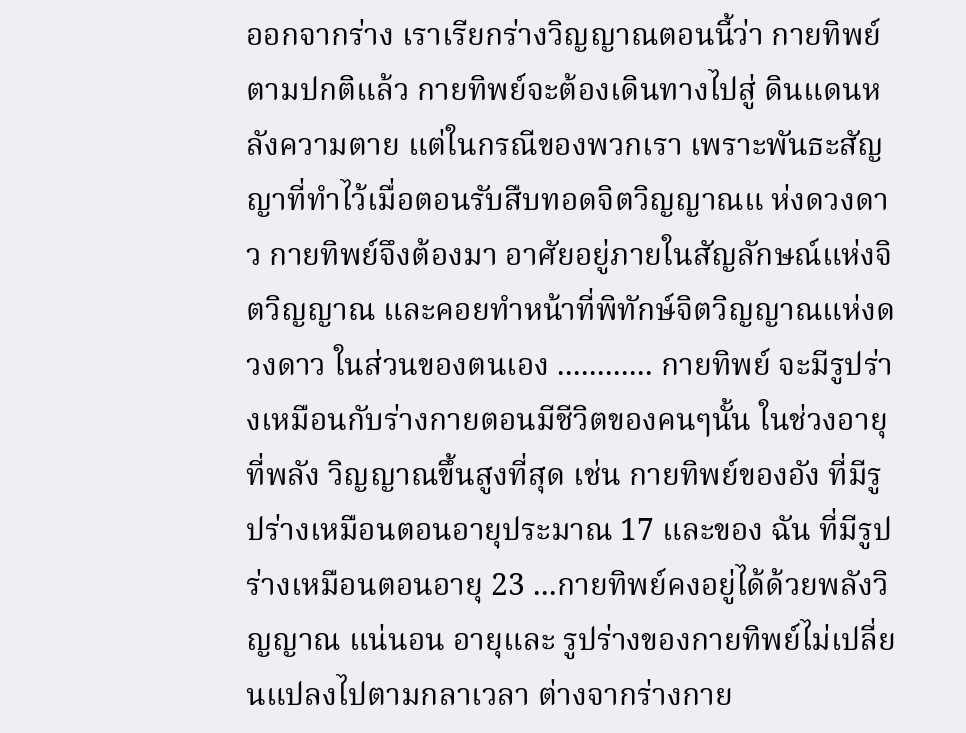ออกจากร่าง เราเรียกร่างวิญญาณตอนนี้ว่า กายทิพย์ ตามปกติแล้ว กายทิพย์จะต้องเดินทางไปสู่ ดินแดนหลังความตาย แต่ในกรณีของพวกเรา เพราะพันธะสัญญาที่ทำไว้เมื่อตอนรับสืบทอดจิตวิญญาณแ ห่งดวงดาว กายทิพย์จึงต้องมา อาศัยอยู่ภายในสัญลักษณ์แห่งจิตวิญญาณ และคอยทำหน้าที่พิทักษ์จิตวิญญาณแห่งดวงดาว ในส่วนของตนเอง ............ กายทิพย์ จะมีรูปร่างเหมือนกับร่างกายตอนมีชีวิตของคนๆนั้น ในช่วงอายุที่พลัง วิญญาณขึ้นสูงที่สุด เช่น กายทิพย์ของอัง ที่มีรูปร่างเหมือนตอนอายุประมาณ 17 และของ ฉัน ที่มีรูปร่างเหมือนตอนอายุ 23 ...กายทิพย์คงอยู่ได้ด้วยพลังวิญญาณ แน่นอน อายุและ รูปร่างของกายทิพย์ไม่เปลี่ยนแปลงไปตามกลาเวลา ต่างจากร่างกาย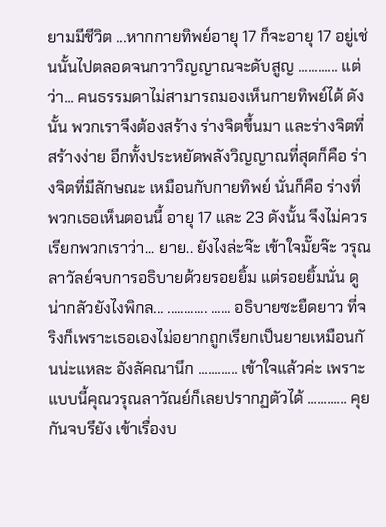ยามมีชีวิต ...หากกายทิพย์อายุ 17 ก็จะอายุ 17 อยู่เช่นนั้นไปตลอดจนกวาวิญญาณจะดับสูญ ............ แต่ว่า... คนธรรมดาไม่สามารถมองเห็นกายทิพย์ได้ ดังนั้น พวกเราจึงต้องสร้าง ร่างจิตขึ้นมา และร่างจิตที่สร้างง่าย อีกทั้งประหยัดพลังวิญญาณที่สุดก็คือ ร่างจิตที่มีลักษณะ เหมือนกับกายทิพย์ นั่นก็คือ ร่างที่พวกเธอเห็นตอนนี้ อายุ 17 และ 23 ดังนั้น จึงไม่ควร เรียกพวกเราว่า... ยาย.. ยังไงล่ะจ๊ะ เข้าใจมั๊ยจ๊ะ วรุณลาวัลย์จบการอธิบายด้วยรอยยิ้ม แต่รอยยิ้มนั่น ดูน่ากลัวยังไงพิกล... ............ ...... อธิบายซะยืดยาว ที่จริงก็เพราะเธอเองไม่อยากถูกเรียกเป็นยายเหมือนกั นน่ะแหละ อังลัคณานึก ............ เข้าใจแล้วค่ะ เพราะแบบนี้คุณวรุณลาวัณย์ก็เลยปรากฏตัวได้ ............ คุยกันจบรึยัง เข้าเรื่องบ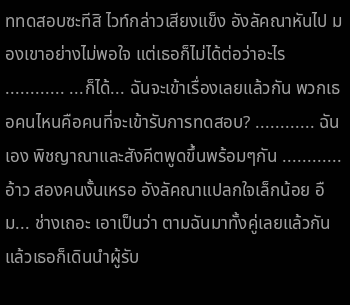ททดสอบซะทีสิ ไวท์กล่าวเสียงแข็ง อังลัคณาหันไป มองเขาอย่างไม่พอใจ แต่เธอก็ไม่ได้ต่อว่าอะไร ............ ...ก็ได้... ฉันจะเข้าเรื่องเลยแล้วกัน พวกเธอคนไหนคือคนที่จะเข้ารับการทดสอบ? ............ ฉันเอง พิชญาณาและสังคีตพูดขึ้นพร้อมๆกัน ............ อ้าว สองคนงั้นเหรอ อังลัคณาแปลกใจเล็กน้อย อืม... ช่างเถอะ เอาเป็นว่า ตามฉันมาทั้งคู่เลยแล้วกัน แล้วเธอก็เดินนำผู้รับ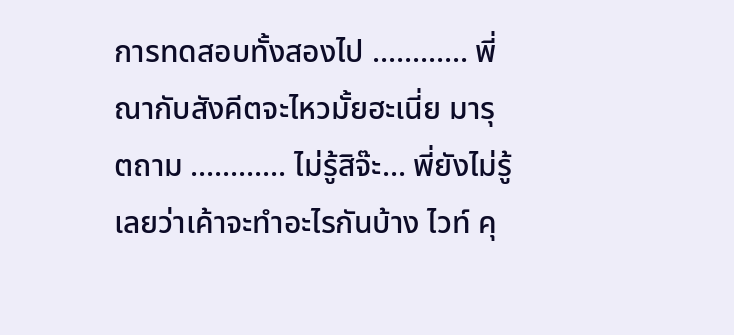การทดสอบทั้งสองไป ............ พี่ณากับสังคีตจะไหวมั้ยฮะเนี่ย มารุตถาม ............ ไม่รู้สิจ๊ะ... พี่ยังไม่รู้เลยว่าเค้าจะทำอะไรกันบ้าง ไวท์ คุ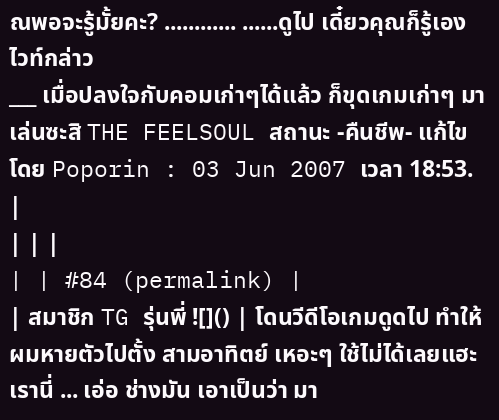ณพอจะรู้มั้ยคะ? ............ ......ดูไป เดี๋ยวคุณก็รู้เอง ไวท์กล่าว
___ เมื่อปลงใจกับคอมเก่าๆได้แล้ว ก็ขุดเกมเก่าๆ มาเล่นซะสิ THE FEELSOUL สถานะ -คืนชีพ- แก้ไขโดย Poporin : 03 Jun 2007 เวลา 18:53. |
| | |
| | #84 (permalink) |
| สมาชิก TG รุ่นพี่ ![]() | โดนวีดีโอเกมดูดไป ทำให้ผมหายตัวไปตั้ง สามอาทิตย์ เหอะๆ ใช้ไม่ได้เลยแฮะ เรานี่ ... เอ่อ ช่างมัน เอาเป็นว่า มา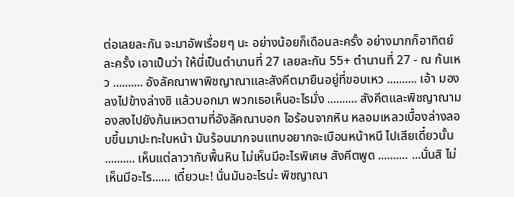ต่อเลยละกัน จะมาอัพเรื่อยๆ นะ อย่างน้อยก็เดือนละครั้ง อย่างมากก็อาทิตย์ละครั้ง เอาเป็นว่า ให้นี่เป็นตำนานที่ 27 เลยละกัน 55+ ตำนานที่ 27 - ณ ก้นเหว .......... อังลัคณาพาพิชญาณาและสังคีตมายืนอยู่ที่ขอบเหว .......... เอ้า มองลงไปข้างล่างซิ แล้วบอกมา พวกเธอเห็นอะไรมั่ง .......... สังคีตและพิชญาณามองลงไปยังก้นเหวตามที่อังลัคณาบอก ไอร้อนจากหิน หลอมเหลวเบื้องล่างลอบขึ้นมาปะทะใบหน้า มันร้อนมากจนแทบอยากจะเบือนหน้าหนี ไปเสียเดี๋ยวนั้น .......... เห็นแต่ลาวากับพื้นหิน ไม่เห็นมีอะไรพิเศษ สังคีตพูด .......... ...นั่นสิ ไม่เห็นมีอะไร...... เดี๋ยวนะ! นั่นมันอะไรน่ะ พิชญาณา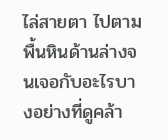ไล่สายตา ไปตามพื้นหินด้านล่างจนเจอกับอะไรบางอย่างที่ดูคล้า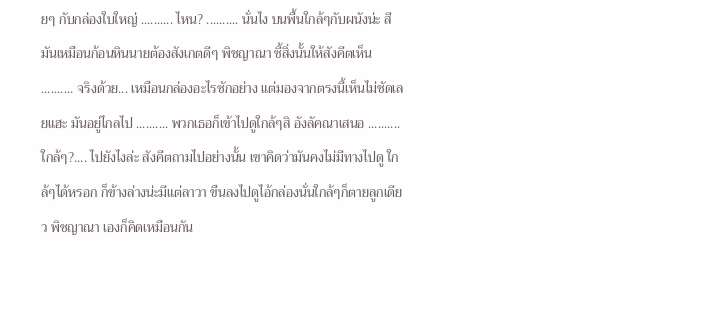ยๆ กับกล่องใบใหญ่ .......... ไหน? .......... นั่นไง บนพื้นใกล้ๆกับผนังน่ะ สีมันเหมือนก้อนหินนายต้องสังเกตดีๆ พิชญาณา ชี้สิ่งนั้นให้สังคีตเห็น .......... จริงด้วย... เหมือนกล่องอะไรซักอย่าง แต่มองจากตรงนี้เห็นไม่ชัดเลยแฮะ มันอยู่ไกลไป .......... พวกเธอก็เข้าไปดูใกล้ๆสิ อังลัคณาเสนอ .......... ใกล้ๆ?.... ไปยังไงล่ะ สังคีตถามไปอย่างนั้น เขาคิดว่ามันคงไม่มีทางไปดู ใกล้ๆได้หรอก ก็ข้างล่างน่ะมีแต่ลาวา ขืนลงไปดูไอ้กล่องนั่นใกล้ๆก็ตายลูกเดียว พิชญาณา เองก็คิดเหมือนกัน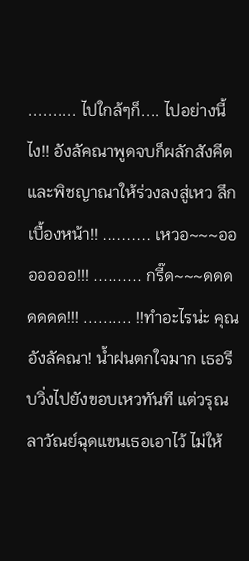.......... ไปใกล้ๆก็.... ไปอย่างนี้ไง!! อังลัคณาพูดจบก็ผลักสังคีตและพิชญาณาให้ร่วงลงสู่เหว ลึกเบื้องหน้า!! .......... เหวอ~~~อออออออ!!! .......... กรี๊ด~~~ดดดดดดด!!! .......... !!ทำอะไรน่ะ คุณอังลัคณา! น้ำฝนตกใจมาก เธอรีบวิ่งไปยังขอบเหวทันที แต่วรุณลาวัณย์ฉุดแขนเธอเอาไว้ ไม่ให้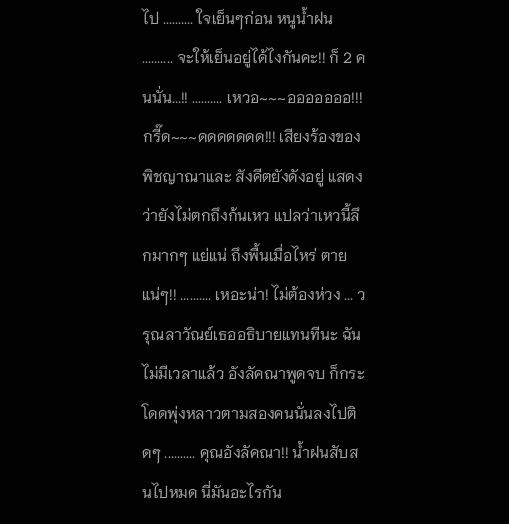ไป .......... ใจเย็นๆก่อน หนูน้ำฝน .......... จะให้เย็นอยู่ได้ไงกันคะ!! ก็ 2 คนนั่น...!! .......... เหวอ~~~อออออออ!!! กรี๊ด~~~ดดดดดดด!!! เสียงร้องของพิชญาณาและ สังคีตยังดังอยู่ แสดงว่ายังไม่ตกถึงก้นเหว แปลว่าเหวนี้ลึกมากๆ แย่แน่ ถึงพื้นเมื่อไหร่ ตายแน่ๆ!! .......... เหอะน่า! ไม่ต้องห่วง ... วรุณลาวัณย์เธออธิบายแทนทีนะ ฉันไม่มีเวลาแล้ว อังลัคณาพูดจบ ก็กระโดดพุ่งหลาวตามสองคนนั่นลงไปติดๆ .......... คุณอังลัคณา!! น้ำฝนสับสนไปหมด นี่มันอะไรกัน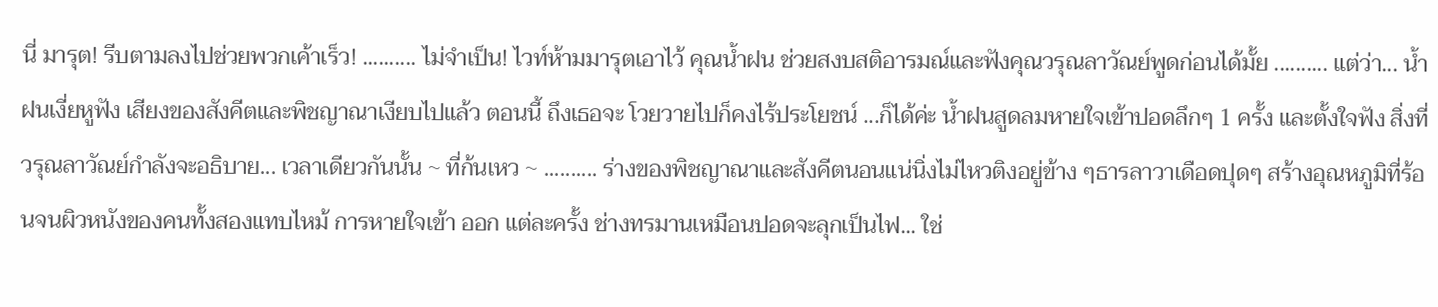นี่ มารุต! รีบตามลงไปช่วยพวกเค้าเร็ว! .......... ไม่จำเป็น! ไวท์ห้ามมารุตเอาไว้ คุณน้ำฝน ช่วยสงบสติอารมณ์และฟังคุณวรุณลาวัณย์พูดก่อนได้มั้ย .......... แต่ว่า... น้ำฝนเงี่ยหูฟัง เสียงของสังคีตและพิชญาณาเงียบไปแล้ว ตอนนี้ ถึงเธอจะ โวยวายไปก็คงไร้ประโยชน์ ...ก็ได้ค่ะ น้ำฝนสูดลมหายใจเข้าปอดลึกๆ 1 ครั้ง และตั้งใจฟัง สิ่งที่วรุณลาวัณย์กำลังจะอธิบาย... เวลาเดียวกันนั้น ~ ที่ก้นเหว ~ .......... ร่างของพิชญาณาและสังคีตนอนแน่นิ่งไม่ไหวติงอยู่ข้าง ๆธารลาวาเดือดปุดๆ สร้างอุณหภูมิที่ร้อนจนผิวหนังของคนทั้งสองแทบไหม้ การหายใจเข้า ออก แต่ละครั้ง ช่างทรมานเหมือนปอดจะลุกเป็นไฟ... ใช่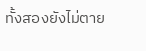ทั้งสองยังไม่ตาย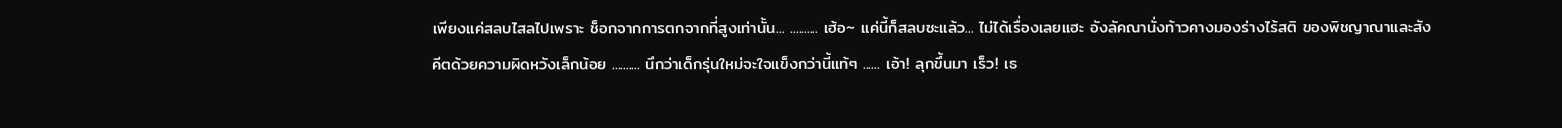เพียงแค่สลบไสลไปเพราะ ช็อกจากการตกจากที่สูงเท่านั้น... .......... เฮ้อ~ แค่นี้ก็สลบซะแล้ว... ไม่ได้เรื่องเลยแฮะ อังลัคณานั่งท้าวคางมองร่างไร้สติ ของพิชญาณาและสังคีตด้วยความผิดหวังเล็กน้อย .......... นึกว่าเด็กรุ่นใหม่จะใจแข็งกว่านี้แท้ๆ ...... เอ้า! ลุกขึ้นมา เร็ว! เธ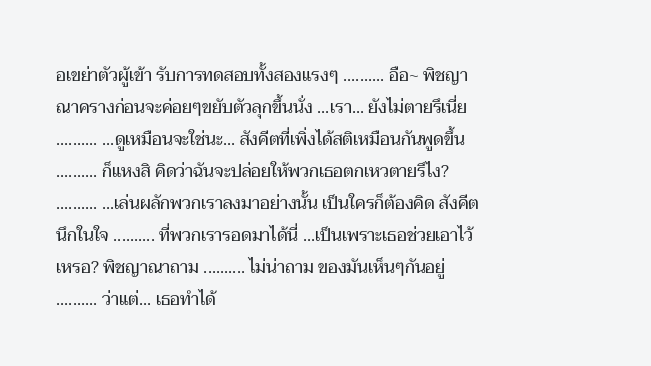อเขย่าตัวผู้เข้า รับการทดสอบทั้งสองแรงๆ .......... อือ~ พิชญาณาครางก่อนจะค่อยๆขยับตัวลุกขึ้นนั่ง ...เรา... ยังไม่ตายรึเนี่ย .......... ...ดูเหมือนจะใช่นะ... สังคีตที่เพิ่งได้สติเหมือนกันพูดขึ้น .......... ก็แหงสิ คิดว่าฉันจะปล่อยให้พวกเธอตกเหวตายรึไง? .......... ...เล่นผลักพวกเราลงมาอย่างนั้น เป็นใครก็ต้องคิด สังคีตนึกในใจ .......... ที่พวกเรารอดมาได้นี่ ...เป็นเพราะเธอช่วยเอาไว้เหรอ? พิชญาณาถาม .......... ไม่น่าถาม ของมันเห็นๆกันอยู่ .......... ว่าแต่... เธอทำได้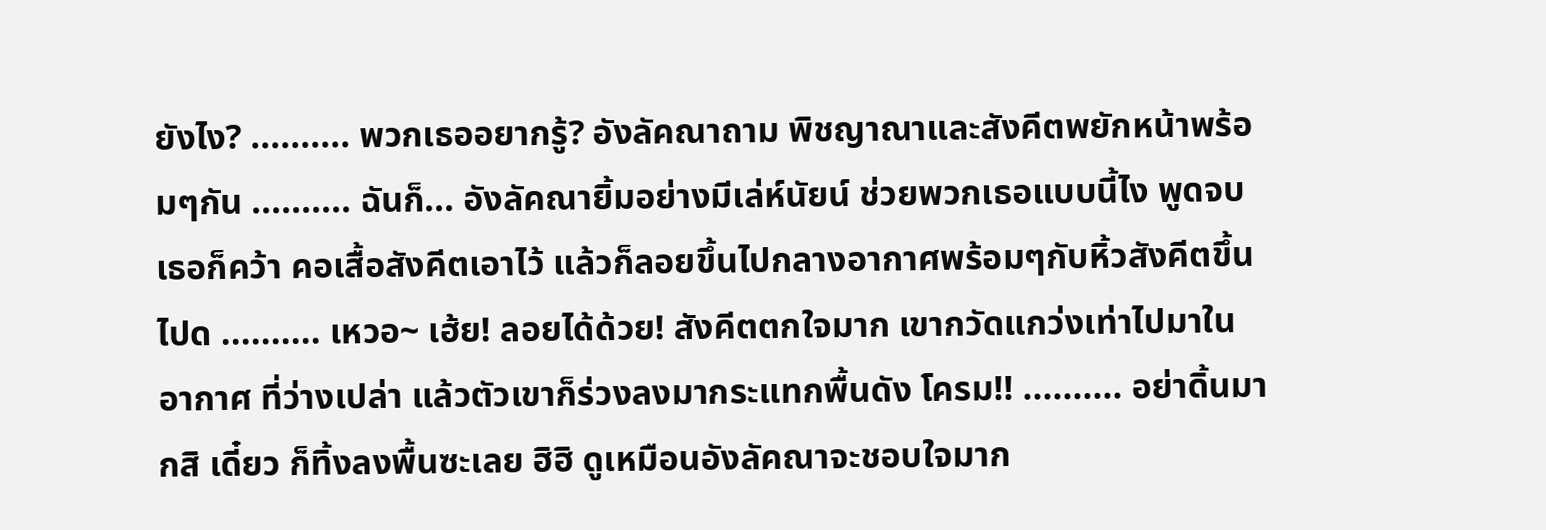ยังไง? .......... พวกเธออยากรู้? อังลัคณาถาม พิชญาณาและสังคีตพยักหน้าพร้อมๆกัน .......... ฉันก็... อังลัคณายิ้มอย่างมีเล่ห์นัยน์ ช่วยพวกเธอแบบนี้ไง พูดจบ เธอก็คว้า คอเสื้อสังคีตเอาไว้ แล้วก็ลอยขึ้นไปกลางอากาศพร้อมๆกับหิ้วสังคีตขึ้นไปด .......... เหวอ~ เฮ้ย! ลอยได้ด้วย! สังคีตตกใจมาก เขากวัดแกว่งเท่าไปมาในอากาศ ที่ว่างเปล่า แล้วตัวเขาก็ร่วงลงมากระแทกพื้นดัง โครม!! .......... อย่าดิ้นมากสิ เดี๋ยว ก็ทิ้งลงพื้นซะเลย ฮิฮิ ดูเหมือนอังลัคณาจะชอบใจมาก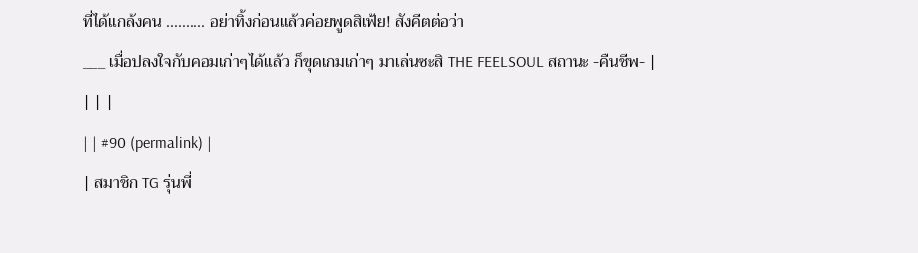ที่ได้แกล้งคน .......... อย่าทิ้งก่อนแล้วค่อยพูดสิเฟ้ย! สังคีตต่อว่า
___ เมื่อปลงใจกับคอมเก่าๆได้แล้ว ก็ขุดเกมเก่าๆ มาเล่นซะสิ THE FEELSOUL สถานะ -คืนชีพ- |
| | |
| | #90 (permalink) |
| สมาชิก TG รุ่นพี่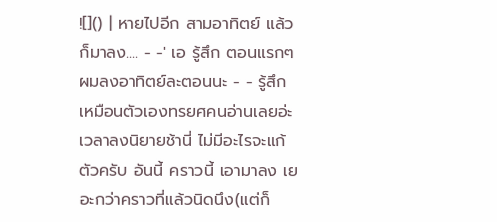![]() | หายไปอีก สามอาทิตย์ แล้วก็มาลง.... - -' เอ รู้สึก ตอนแรกๆ ผมลงอาทิตย์ละตอนนะ - - รู้สึกเหมือนตัวเองทรยศคนอ่านเลยอ่ะ เวลาลงนิยายช้านี่ ไม่มีอะไรจะแก้ตัวครับ อันนี้ คราวนี้ เอามาลง เยอะกว่าคราวที่แล้วนิดนึง(แต่ก็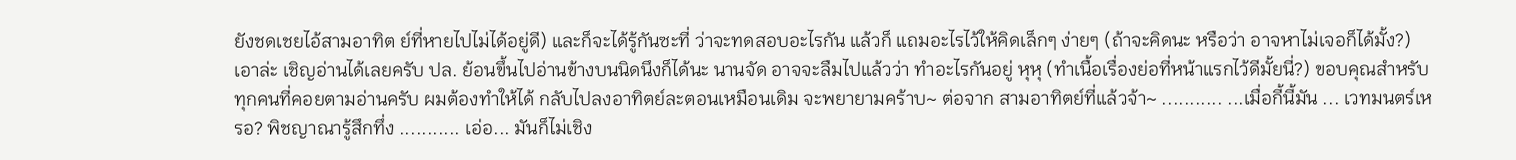ยังชดเชยไอ้สามอาทิต ย์ที่หายไปไม่ได้อยู่ดี) และก็จะได้รู้กันซะที่ ว่าจะทดสอบอะไรกัน แล้วก็ แถมอะไรไว้ให้คิดเล็กๆ ง่ายๆ (ถ้าจะคิดนะ หรือว่า อาจหาไม่เจอก็ได้มั้ง?) เอาล่ะ เชิญอ่านได้เลยครับ ปล. ย้อนขึ้นไปอ่านข้างบนนิดนึงก็ได้นะ นานจัด อาจจะลืมไปแล้วว่า ทำอะไรกันอยู่ หุหุ (ทำเนื้อเรื่องย่อที่หน้าแรกไว้ดีมั้ยนี่?) ขอบคุณสำหรับทุกคนที่คอยตามอ่านครับ ผมต้องทำให้ได้ กลับไปลงอาทิตย์ละตอนเหมือนเดิม จะพยายามคร้าบ~ ต่อจาก สามอาทิตย์ที่แล้วจ้า~ ........... ...เมื่อกี้นี้มัน ... เวทมนตร์เหรอ? พิชญาณารู้สึกทึ่ง ........... เอ่อ... มันก็ไม่เชิง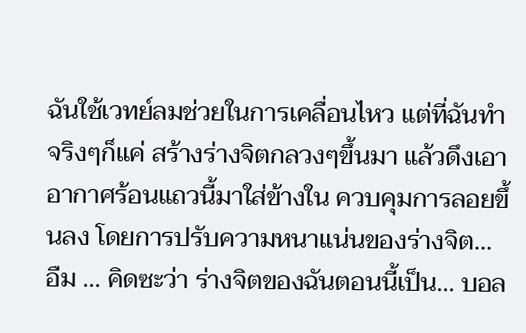ฉันใช้เวทย์ลมช่วยในการเคลื่อนไหว แต่ที่ฉันทำจริงๆก็แค่ สร้างร่างจิตกลวงๆขึ้นมา แล้วดึงเอาอากาศร้อนแถวนี้มาใส่ข้างใน ควบคุมการลอยขึ้นลง โดยการปรับความหนาแน่นของร่างจิต... อืม ... คิดซะว่า ร่างจิตของฉันตอนนี้เป็น... บอล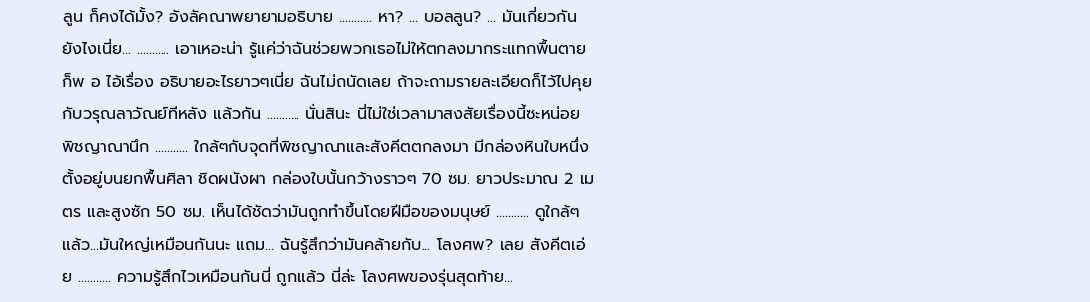ลูน ก็คงได้มั้ง? อังลัคณาพยายามอธิบาย ........... หา? ... บอลลูน? ... มันเกี่ยวกันยังไงเนี่ย... ........... เอาเหอะน่า รู้แค่ว่าฉันช่วยพวกเธอไม่ให้ตกลงมากระแทกพื้นตายก็พ อ ไอ้เรื่อง อธิบายอะไรยาวๆเนี่ย ฉันไม่ถนัดเลย ถ้าจะถามรายละเอียดก็ไว้ไปคุยกับวรุณลาวัณย์ทีหลัง แล้วกัน ........... นั่นสินะ นี่ไม่ใช่เวลามาสงสัยเรื่องนี้ซะหน่อย พิชญาณานึก ........... ใกล้ๆกับจุดที่พิชญาณาและสังคีตตกลงมา มีกล่องหินใบหนึ่งตั้งอยู่บนยกพื้นศิลา ชิดผนังผา กล่องใบนั้นกว้างราวๆ 70 ซม. ยาวประมาณ 2 เมตร และสูงซัก 50 ซม. เห็นได้ชัดว่ามันถูกทำขึ้นโดยฝีมือของมนุษย์ ........... ดูใกล้ๆแล้ว...มันใหญ่เหมือนกันนะ แถม... ฉันรู้สึกว่ามันคล้ายกับ... โลงศพ? เลย สังคีตเอ่ย ........... ความรู้สึกไวเหมือนกันนี่ ถูกแล้ว นี่ล่ะ โลงศพของรุ่นสุดท้าย...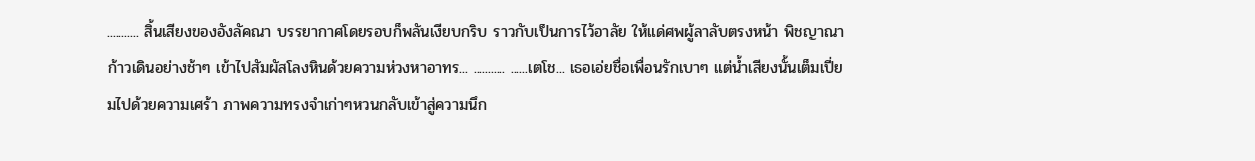........... สิ้นเสียงของอังลัคณา บรรยากาศโดยรอบก็พลันเงียบกริบ ราวกับเป็นการไว้อาลัย ให้แด่ศพผู้ลาลับตรงหน้า พิชญาณาก้าวเดินอย่างช้าๆ เข้าไปสัมผัสโลงหินด้วยความห่วงหาอาทร... ........... ......เตโช... เธอเอ่ยชื่อเพื่อนรักเบาๆ แต่น้ำเสียงนั้นเต็มเปี่ยมไปด้วยความเศร้า ภาพความทรงจำเก่าๆหวนกลับเข้าสู่ความนึก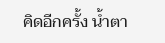คิดอีกครั้ง น้ำตา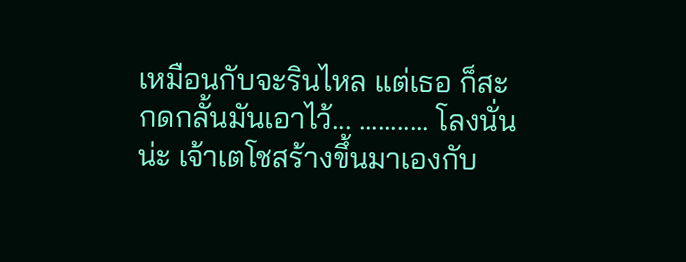เหมือนกับจะรินไหล แต่เธอ ก็สะกดกลั้นมันเอาไว้... ........... โลงนั่นน่ะ เจ้าเตโชสร้างขึ้นมาเองกับ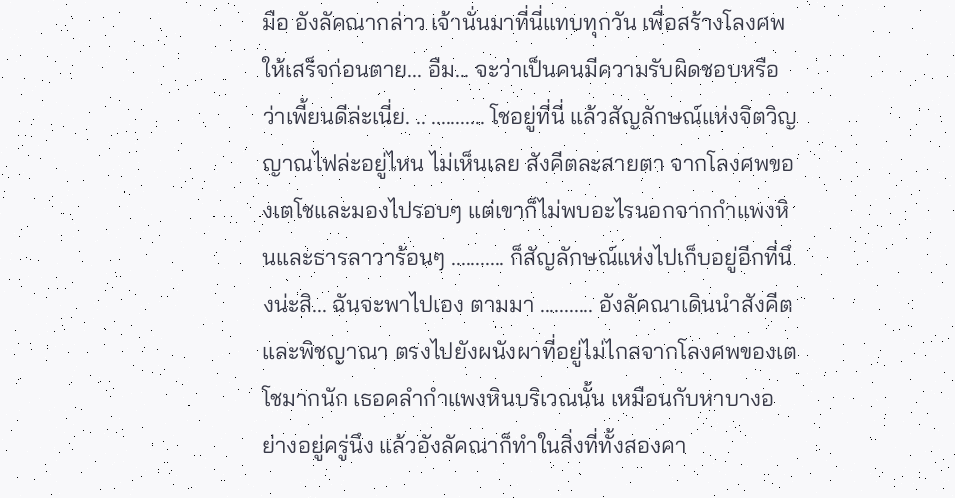มือ อังลัคณากล่าว เจ้านั่นมาที่นี่แทบทุกวัน เพื่อสร้างโลงศพให้เสร็จก่อนตาย... อืม... จะว่าเป็นคนมีความรับผิดชอบหรือว่าเพี้ยนดีล่ะเนี่ย. .. ........... โชอยู่ที่นี่ แล้วสัญลักษณ์แห่งจิตวิญญาณไฟล่ะอยู่ไหน ไม่เห็นเลย สังคีตละสายตา จากโลงศพของเตโชและมองไปรอบๆ แต่เขาก็ไม่พบอะไรนอกจากกำแพงหินและธารลาวาร้อนๆ ........... ก็สัญลักษณ์แห่งไปเก็บอยู่อีกที่นึงน่ะสิ... ฉันจะพาไปเอง ตามมา ........... อังลัคณาเดินนำสังคีตและพิชญาณา ตรงไปยังผนังผาที่อยู่ไม่ไกลจากโลงศพของเตโชมากนัก เธอคลำกำแพงหินบริเวณนั้น เหมือนกับหาบางอย่างอยู่ครู่นึง แล้วอังลัคณาก็ทำในสิ่งที่ทั้งสองคา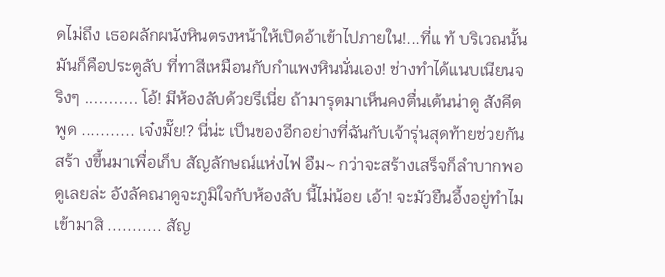ดไม่ถึง เธอผลักผนังหินตรงหน้าให้เปิดอ้าเข้าไปภายใน!...ที่แ ท้ บริเวณนั้นมันก็คือประตูลับ ที่ทาสีเหมือนกับกำแพงหินนั่นเอง! ช่างทำได้แนบเนียนจริงๆ ........... โอ้! มีห้องลับด้วยรึเนี่ย ถ้ามารุตมาเห็นคงตื่นเต้นน่าดู สังคีตพูด ........... เจ๋งมั๊ย!? นี่น่ะ เป็นของอีกอย่างที่ฉันกับเจ้ารุ่นสุดท้ายช่วยกันสร้า งขึ้นมาเพื่อเก็บ สัญลักษณ์แห่งไฟ อืม~ กว่าจะสร้างเสร็จก็ลำบากพอดูเลยล่ะ อังลัคณาดูจะภูมิใจกับห้องลับ นี้ไม่น้อย เอ้า! จะมัวยืนอึ้งอยู่ทำไม เข้ามาสิ ........... สัญ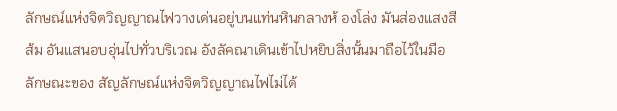ลักษณ์แห่งจิตวิญญาณไฟวางเด่นอยู่บนแท่นหินกลางห้ องโล่ง มันส่องแสงสีส้ม อันแสนอบอุ่นไปทั่วบริเวณ อังลัคณาเดินเข้าไปหยิบสิ่งนั้นมาถือไว้ในมือ ลักษณะของ สัญลักษณ์แห่งจิตวิญญาณไฟไม่ได้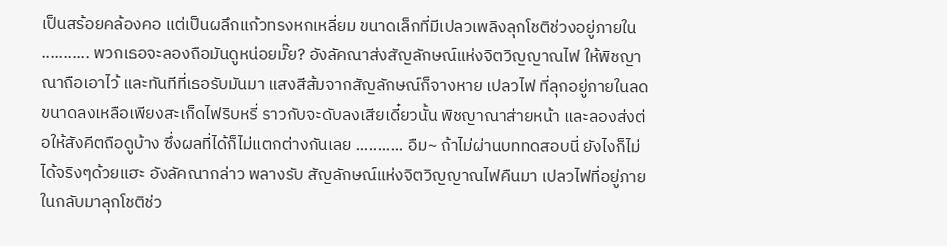เป็นสร้อยคล้องคอ แต่เป็นผลึกแก้วทรงหกเหลี่ยม ขนาดเล็กที่มีเปลวเพลิงลุกโชติช่วงอยู่ภายใน ........... พวกเธอจะลองถือมันดูหน่อยมั๊ย? อังลัคณาส่งสัญลักษณ์แห่งจิตวิญญาณไฟ ให้พิชญาณาถือเอาไว้ และทันทีที่เธอรับมันมา แสงสีส้มจากสัญลักษณ์ก็จางหาย เปลวไฟ ที่ลุกอยู่ภายในลดขนาดลงเหลือเพียงสะเก็ดไฟริบหรี่ ราวกับจะดับลงเสียเดี๋ยวนั้น พิชญาณาส่ายหน้า และลองส่งต่อให้สังคีตถือดูบ้าง ซึ่งผลที่ได้ก็ไม่แตกต่างกันเลย ........... อืม~ ถ้าไม่ผ่านบททดสอบนี่ ยังไงก็ไม่ได้จริงๆด้วยแฮะ อังลัคณากล่าว พลางรับ สัญลักษณ์แห่งจิตวิญญาณไฟคืนมา เปลวไฟที่อยู่ภายในกลับมาลุกโชติช่ว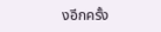งอีกครั้ง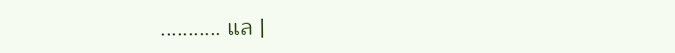........... แล |